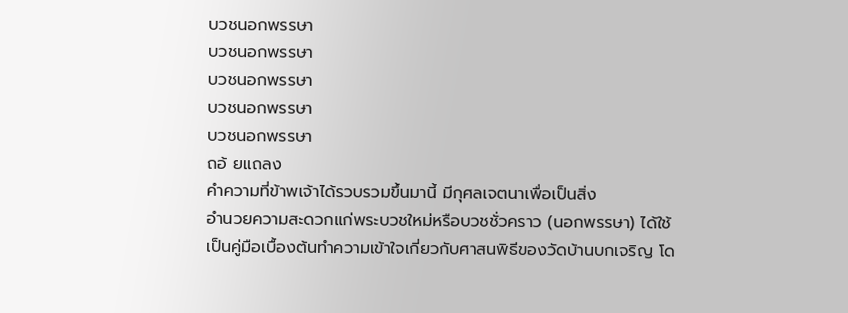บวชนอกพรรษา
บวชนอกพรรษา
บวชนอกพรรษา
บวชนอกพรรษา
บวชนอกพรรษา
ถอ้ ยแถลง
คำความที่ข้าพเจ้าได้รวบรวมขึ้นมานี้ มีกุศลเจตนาเพื่อเป็นสิ่ง
อำนวยความสะดวกแก่พระบวชใหม่หรือบวชชั่วคราว (นอกพรรษา) ได้ใช้
เป็นคู่มือเบื้องต้นทำความเข้าใจเกี่ยวกับศาสนพิธีของวัดบ้านบกเจริญ โด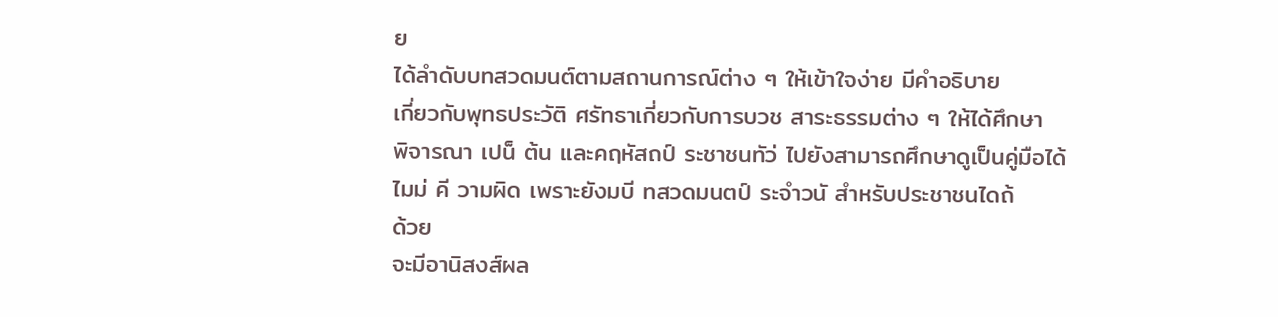ย
ได้ลำดับบทสวดมนต์ตามสถานการณ์ต่าง ๆ ให้เข้าใจง่าย มีคำอธิบาย
เกี่ยวกับพุทธประวัติ ศรัทธาเกี่ยวกับการบวช สาระธรรมต่าง ๆ ให้ได้ศึกษา
พิจารณา เปน็ ต้น และคฤหัสถป์ ระชาชนทัว่ ไปยังสามารถศึกษาดูเป็นคู่มือได้
ไมม่ คี วามผิด เพราะยังมบี ทสวดมนตป์ ระจำวนั สำหรับประชาชนไดถ้
ด้วย
จะมีอานิสงส์ผล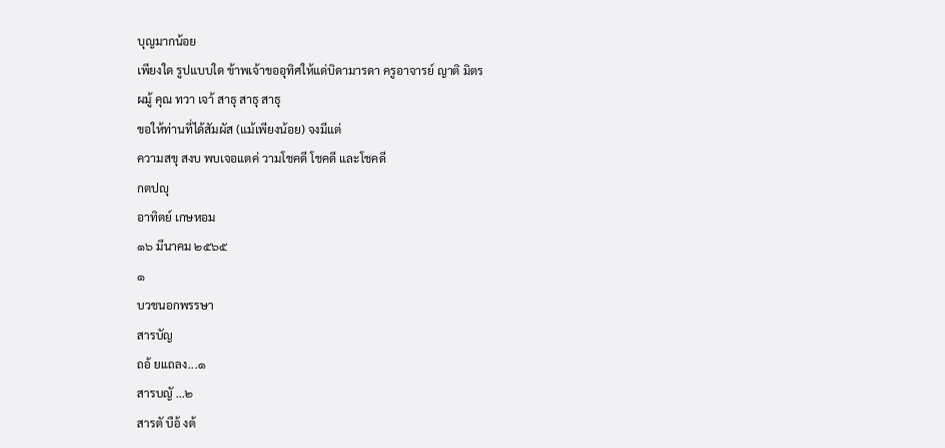บุญมากน้อย
เพียงใด รูปแบบใด ข้าพเจ้าขออุทิศให้แด่บิดามารดา ครูอาจารย์ ญาติ มิตร
ผมู้ คุณ ทวา เจา้ สาธุ สาธุ สาธุ
ขอให้ท่านที่ได้สัมผัส (แม้เพียงน้อย) จงมีแต่
ความสขุ สงบ พบเจอแตค่ วามโชคดี โชคดี และโชคดี
กตปญุ
อาทิตย์ เกษหอม
๑๖ มีนาคม ๒๕๖๕
๑
บวชนอกพรรษา
สารบัญ
ถอ้ ยแถลง...๑
สารบญั ...๒
สารตั บือ้ งต้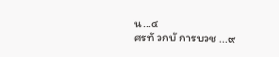น...๔
ศรทั วกบั การบวช ...๙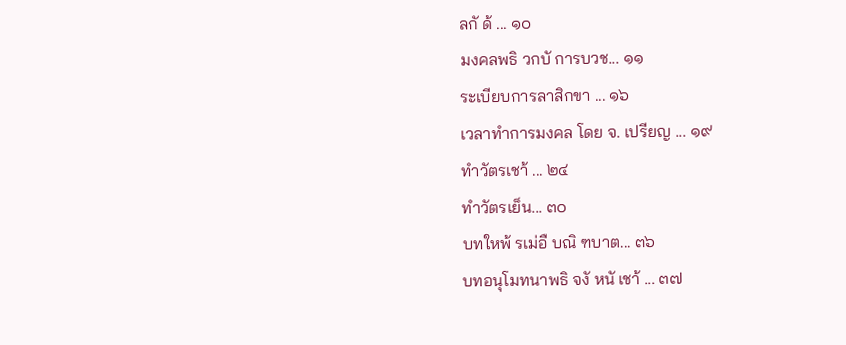ลกั ด้ ... ๑๐
มงคลพธิ วกบั การบวช... ๑๑
ระเบียบการลาสิกขา ... ๑๖
เวลาทำการมงคล โดย จ. เปรียญ ... ๑๙
ทำวัตรเชา้ ... ๒๔
ทำวัตรเย็น... ๓๐
บทใหพ้ รเม่อื บณิ ฑบาต... ๓๖
บทอนุโมทนาพธิ จงั หนั เชา้ ... ๓๗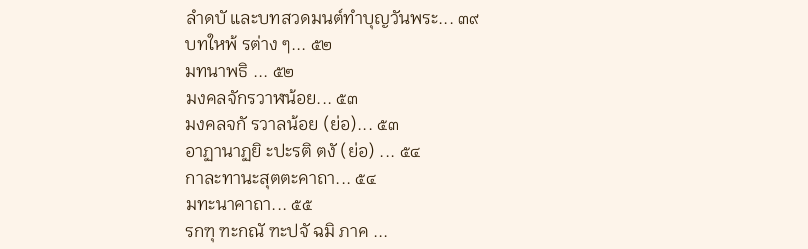ลำดบั และบทสวดมนต์ทำบุญวันพระ... ๓๙
บทใหพ้ รต่าง ๆ... ๕๒
มทนาพธิ ... ๕๒
มงคลจักรวาฬน้อย... ๕๓
มงคลจกั รวาลน้อย (ย่อ)... ๕๓
อาฏานาฏยิ ะปะรติ ตงั (ย่อ) ... ๕๔
กาละทานะสุตตะคาถา... ๕๔
มทะนาคาถา... ๕๕
รกฑุ ฑะกณั ฑะปจั ฉมิ ภาค ...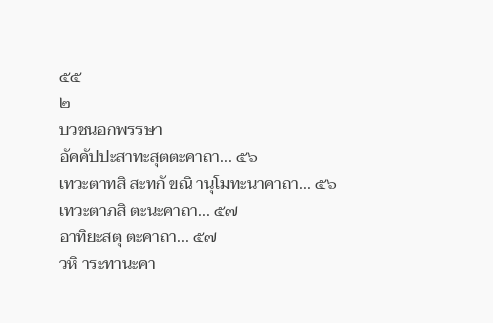๕๕
๒
บวชนอกพรรษา
อัคคัปปะสาทะสุตตะคาถา... ๕๖
เทวะตาทสิ สะทกั ขณิ านุโมทะนาคาถา... ๕๖
เทวะตาภสิ ตะนะคาถา... ๕๗
อาทิยะสตุ ตะคาถา... ๕๗
วหิ าระทานะคา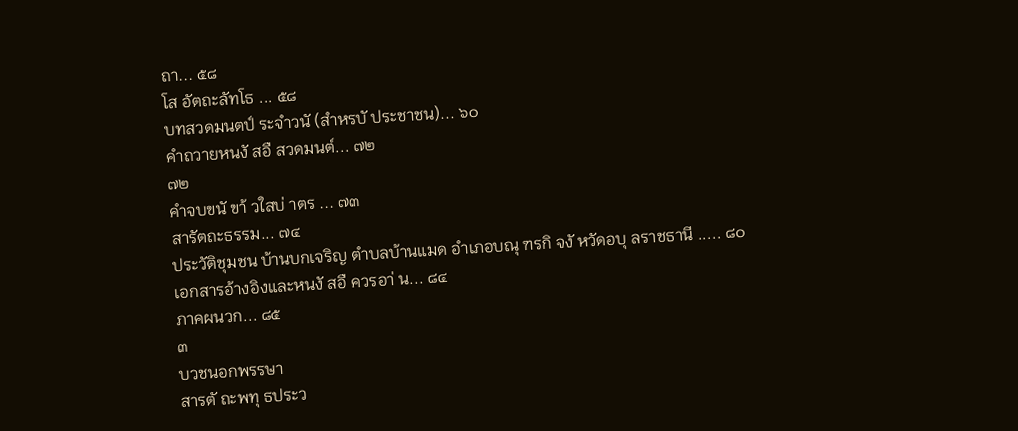ถา... ๕๘
โส อัตถะลัทโธ ... ๕๘
บทสวดมนตป์ ระจำวนั (สำหรบั ประชาชน)... ๖๐
คำถวายหนงั สอื สวดมนต์... ๗๒
๗๒
คำจบขนั ขา้ วใสบ่ าตร ... ๗๓
สารัตถะธรรม... ๗๔
ประวัติชุมชน บ้านบกเจริญ ตำบลบ้านแมด อำเภอบณุ ฑรกิ จงั หวัดอบุ ลราชธานี ..... ๘๐
เอกสารอ้างอิงและหนงั สอื ควรอา่ น... ๘๔
ภาคผนวก... ๘๕
๓
บวชนอกพรรษา
สารตั ถะพทุ ธประว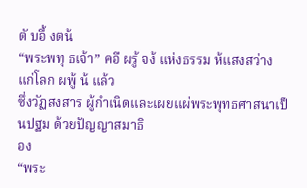ตั บอื้ งตน้
“พระพทุ ธเจ้า” คอื ผรู้ จง้ แห่งธรรม ห้แสงสว่างแก่โลก ผพู้ น้ แล้ว
ซึ่งวัฏสงสาร ผู้กำเนิดและเผยแผ่พระพุทธศาสนาเป็นปฐม ด้วยปัญญาสมาธิ
อง
“พระ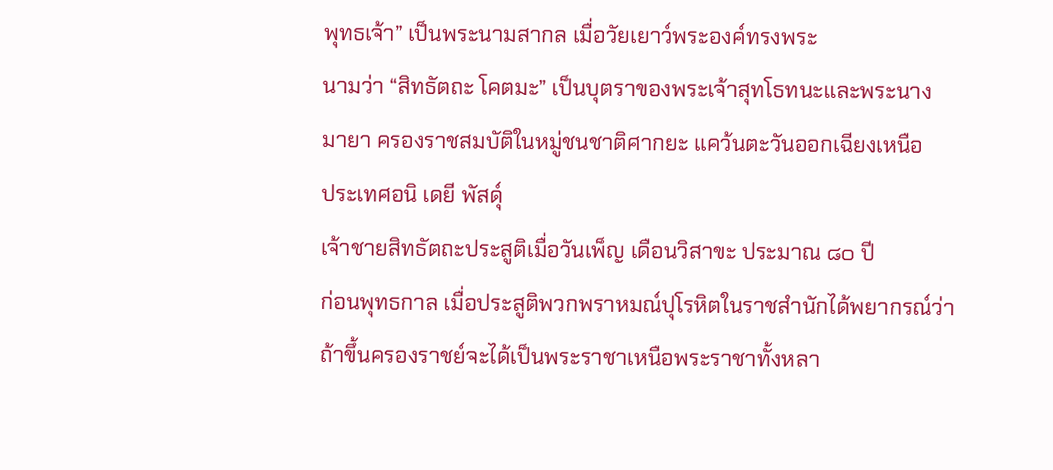พุทธเจ้า” เป็นพระนามสากล เมื่อวัยเยาว์พระองค์ทรงพระ
นามว่า “สิทธัตถะ โคตมะ” เป็นบุตราของพระเจ้าสุทโธทนะและพระนาง
มายา ครองราชสมบัติในหมู่ชนชาติศากยะ แคว้นตะวันออกเฉียงเหนือ
ประเทศอนิ เดยี พัสดุ์
เจ้าชายสิทธัตถะประสูติเมื่อวันเพ็ญ เดือนวิสาขะ ประมาณ ๘๐ ปี
ก่อนพุทธกาล เมื่อประสูติพวกพราหมณ์ปุโรหิตในราชสำนักได้พยากรณ์ว่า
ถ้าขึ้นครองราชย์จะได้เป็นพระราชาเหนือพระราชาทั้งหลา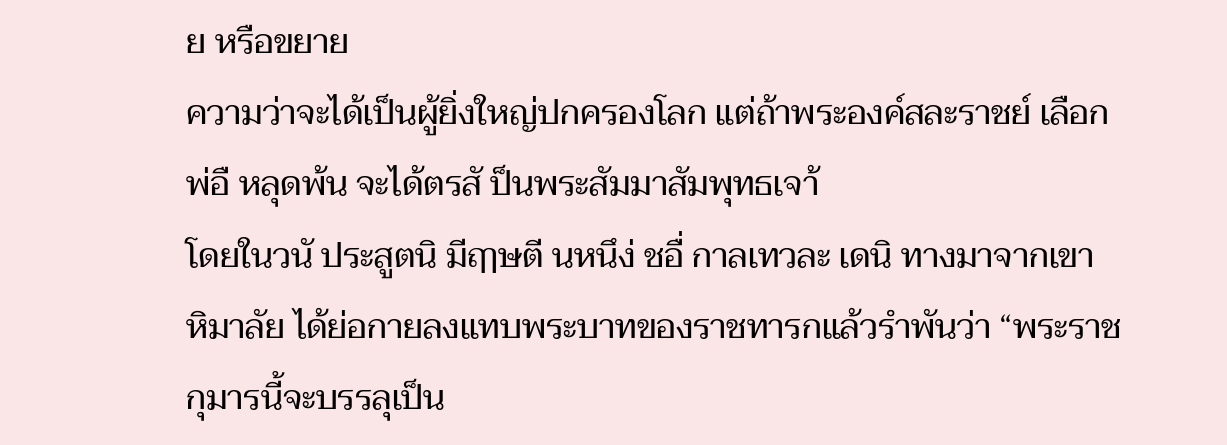ย หรือขยาย
ความว่าจะได้เป็นผู้ยิ่งใหญ่ปกครองโลก แต่ถ้าพระองค์สละราชย์ เลือก
พ่อื หลุดพ้น จะได้ตรสั ป็นพระสัมมาสัมพุทธเจา้
โดยในวนั ประสูตนิ มีฤๅษตี นหนึง่ ชอื่ กาลเทวละ เดนิ ทางมาจากเขา
หิมาลัย ได้ย่อกายลงแทบพระบาทของราชทารกแล้วรำพันว่า “พระราช
กุมารนี้จะบรรลุเป็น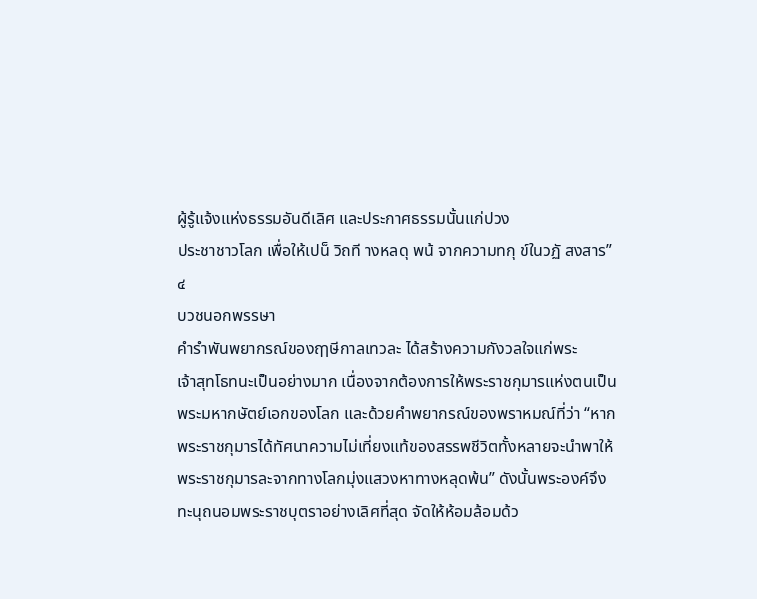ผู้รู้แจ้งแห่งธรรมอันดีเลิศ และประกาศธรรมนั้นแก่ปวง
ประชาชาวโลก เพื่อให้เปน็ วิถที างหลดุ พน้ จากความทกุ ข์ในวฏั สงสาร”
๔
บวชนอกพรรษา
คำรำพันพยากรณ์ของฤๅษีกาลเทวละ ได้สร้างความกังวลใจแก่พระ
เจ้าสุทโธทนะเป็นอย่างมาก เนื่องจากต้องการให้พระราชกุมารแห่งตนเป็น
พระมหากษัตย์เอกของโลก และด้วยคำพยากรณ์ของพราหมณ์ที่ว่า “หาก
พระราชกุมารได้ทัศนาความไม่เที่ยงแท้ของสรรพชีวิตทั้งหลายจะนำพาให้
พระราชกุมารละจากทางโลกมุ่งแสวงหาทางหลุดพ้น” ดังนั้นพระองค์จึง
ทะนุถนอมพระราชบุตราอย่างเลิศที่สุด จัดให้ห้อมล้อมด้ว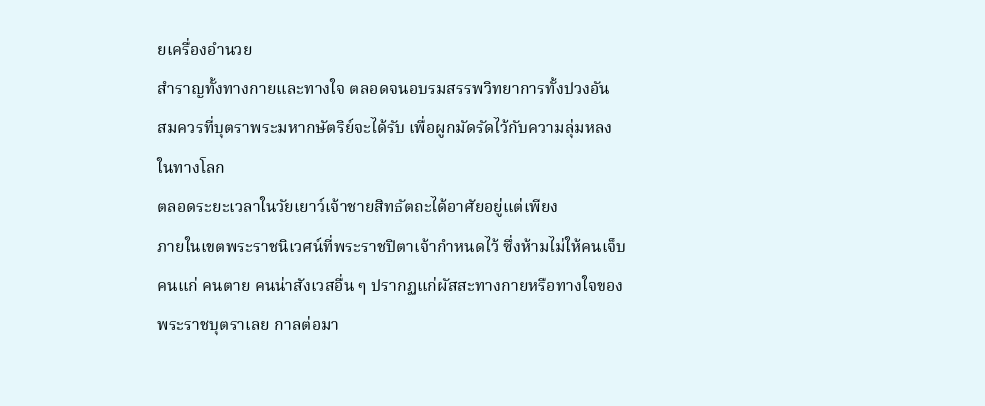ยเครื่องอำนวย
สำราญทั้งทางกายและทางใจ ตลอดจนอบรมสรรพวิทยาการทั้งปวงอัน
สมควรที่บุตราพระมหากษัตริย์จะได้รับ เพื่อผูกมัดรัดไว้กับความลุ่มหลง
ในทางโลก
ตลอดระยะเวลาในวัยเยาว์เจ้าชายสิทธัตถะได้อาศัยอยู่แต่เพียง
ภายในเขตพระราชนิเวศน์ที่พระราชปิตาเจ้ากำหนดไว้ ซึ่งห้ามไม่ให้คนเจ็บ
คนแก่ คนตาย คนน่าสังเวสอื่น ๆ ปรากฏแก่ผัสสะทางกายหรือทางใจของ
พระราชบุตราเลย กาลต่อมา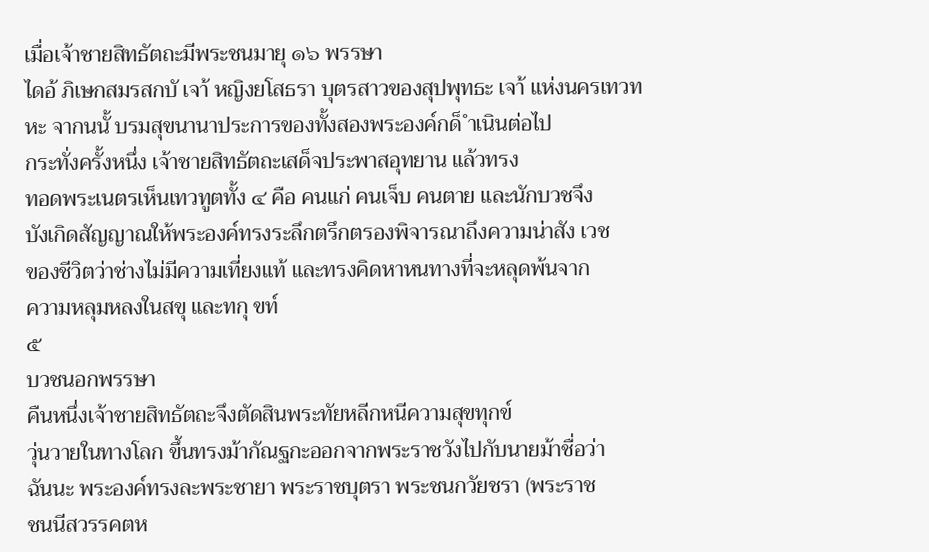เมื่อเจ้าชายสิทธัตถะมีพระชนมายุ ๑๖ พรรษา
ไดอ้ ภิเษกสมรสกบั เจา้ หญิงยโสธรา บุตรสาวของสุปพุทธะ เจา้ แห่งนครเทวท
หะ จากนนั้ บรมสุขนานาประการของทั้งสองพระองค์กด็ ำเนินต่อไป
กระทั่งครั้งหนึ่ง เจ้าชายสิทธัตถะเสด็จประพาสอุทยาน แล้วทรง
ทอดพระเนตรเห็นเทวทูตทั้ง ๔ คือ คนแก่ คนเจ็บ คนตาย และนักบวชจึง
บังเกิดสัญญาณให้พระองค์ทรงระลึกตรึกตรองพิจารณาถึงความน่าสัง เวช
ของชีวิตว่าช่างไม่มีความเที่ยงแท้ และทรงคิดหาหนทางที่จะหลุดพ้นจาก
ความหลุมหลงในสขุ และทกุ ขท์
๕
บวชนอกพรรษา
คืนหนึ่งเจ้าชายสิทธัตถะจึงตัดสินพระทัยหลีกหนีความสุขทุกข์
วุ่นวายในทางโลก ขึ้นทรงม้ากัณฐกะออกจากพระราชวังไปกับนายม้าชื่อว่า
ฉันนะ พระองค์ทรงละพระชายา พระราชบุตรา พระชนกวัยชรา (พระราช
ชนนีสวรรคตห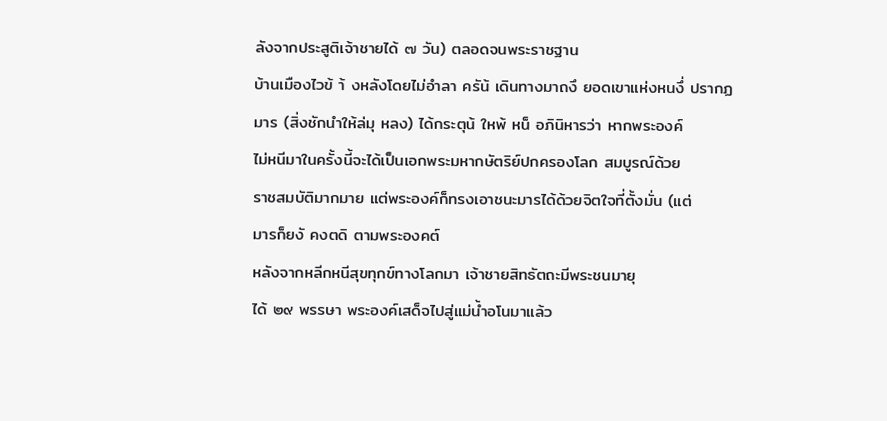ลังจากประสูติเจ้าชายได้ ๗ วัน) ตลอดจนพระราชฐาน
บ้านเมืองไวข้ า้ งหลังโดยไม่อำลา ครัน้ เดินทางมาถงึ ยอดเขาแห่งหนงึ่ ปรากฏ
มาร (สิ่งชักนำให้ล่มุ หลง) ได้กระตุน้ ใหพ้ หน็ อภินิหารว่า หากพระองค์
ไม่หนีมาในครั้งนี้จะได้เป็นเอกพระมหากษัตริย์ปกครองโลก สมบูรณ์ด้วย
ราชสมบัติมากมาย แต่พระองค์ก็ทรงเอาชนะมารได้ด้วยจิตใจที่ตั้งมั่น (แต่
มารก็ยงั คงตดิ ตามพระองคต์
หลังจากหลีกหนีสุขทุกข์ทางโลกมา เจ้าชายสิทธัตถะมีพระชนมายุ
ได้ ๒๙ พรรษา พระองค์เสด็จไปสู่แม่น้ำอโนมาแล้ว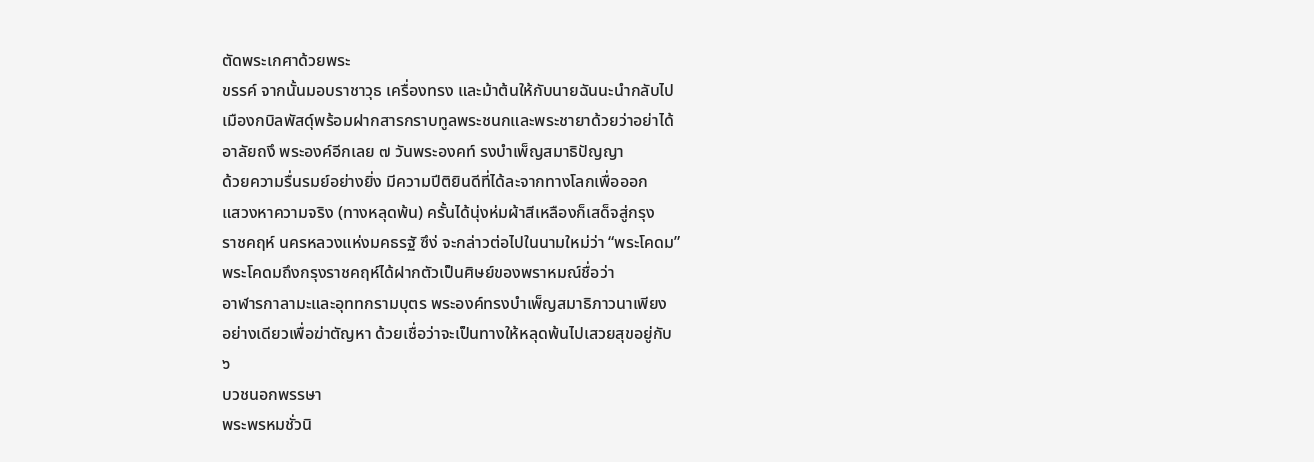ตัดพระเกศาด้วยพระ
ขรรค์ จากนั้นมอบราชาวุธ เครื่องทรง และม้าต้นให้กับนายฉันนะนำกลับไป
เมืองกบิลพัสดุ์พร้อมฝากสารกราบทูลพระชนกและพระชายาด้วยว่าอย่าได้
อาลัยถงึ พระองค์อีกเลย ๗ วันพระองคท์ รงบำเพ็ญสมาธิปัญญา
ด้วยความรื่นรมย์อย่างยิ่ง มีความปีติยินดีที่ได้ละจากทางโลกเพื่อออก
แสวงหาความจริง (ทางหลุดพ้น) ครั้นได้นุ่งห่มผ้าสีเหลืองก็เสด็จสู่กรุง
ราชคฤห์ นครหลวงแห่งมคธรฐั ซึง่ จะกล่าวต่อไปในนามใหม่ว่า “พระโคดม”
พระโคดมถึงกรุงราชคฤห์ได้ฝากตัวเป็นศิษย์ของพราหมณ์ชื่อว่า
อาฬารกาลามะและอุททกรามบุตร พระองค์ทรงบำเพ็ญสมาธิภาวนาเพียง
อย่างเดียวเพื่อฆ่าตัญหา ด้วยเชื่อว่าจะเป็นทางให้หลุดพ้นไปเสวยสุขอยู่กับ
๖
บวชนอกพรรษา
พระพรหมชั่วนิ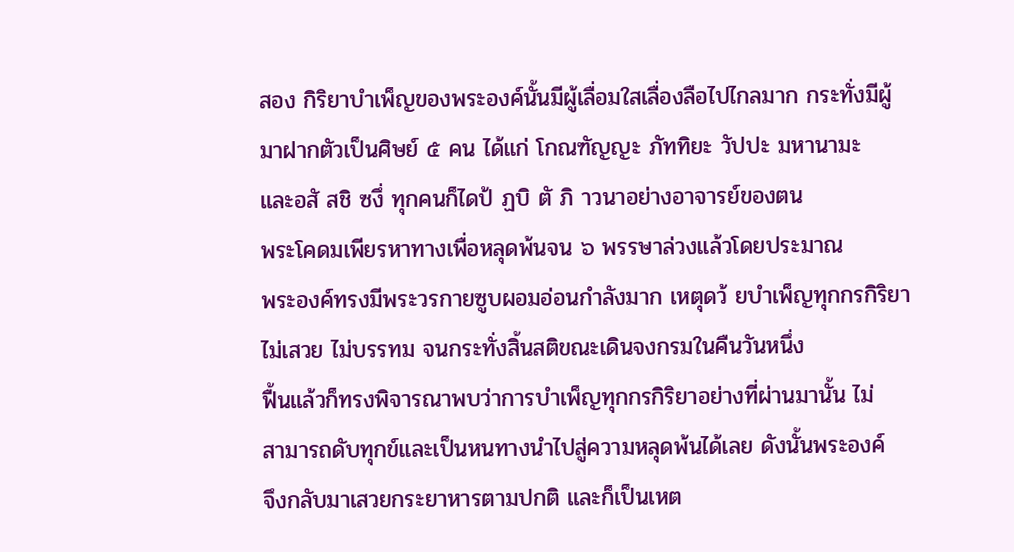สอง กิริยาบำเพ็ญของพระองค์นั้นมีผู้เลื่อมใสเลื่องลือไปไกลมาก กระทั่งมีผู้
มาฝากตัวเป็นศิษย์ ๕ คน ได้แก่ โกณฑัญญะ ภัททิยะ วัปปะ มหานามะ
และอสั สชิ ซงึ่ ทุกคนก็ไดป้ ฏบิ ตั ภิ าวนาอย่างอาจารย์ของตน
พระโคดมเพียรหาทางเพื่อหลุดพ้นจน ๖ พรรษาล่วงแล้วโดยประมาณ
พระองค์ทรงมีพระวรกายซูบผอมอ่อนกำลังมาก เหตุดว้ ยบำเพ็ญทุกกรกิริยา
ไม่เสวย ไม่บรรทม จนกระทั่งสิ้นสติขณะเดินจงกรมในคืนวันหนึ่ง
ฟื้นแล้วก็ทรงพิจารณาพบว่าการบำเพ็ญทุกกรกิริยาอย่างที่ผ่านมานั้น ไม่
สามารถดับทุกข์และเป็นหนทางนำไปสู่ความหลุดพ้นได้เลย ดังนั้นพระองค์
จึงกลับมาเสวยกระยาหารตามปกติ และก็เป็นเหต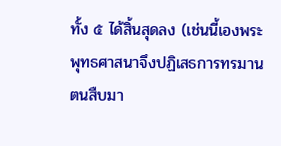ทั้ง ๕ ได้สิ้นสุดลง (เช่นนี้เองพระพุทธศาสนาจึงปฏิเสธการทรมานตนสืบมา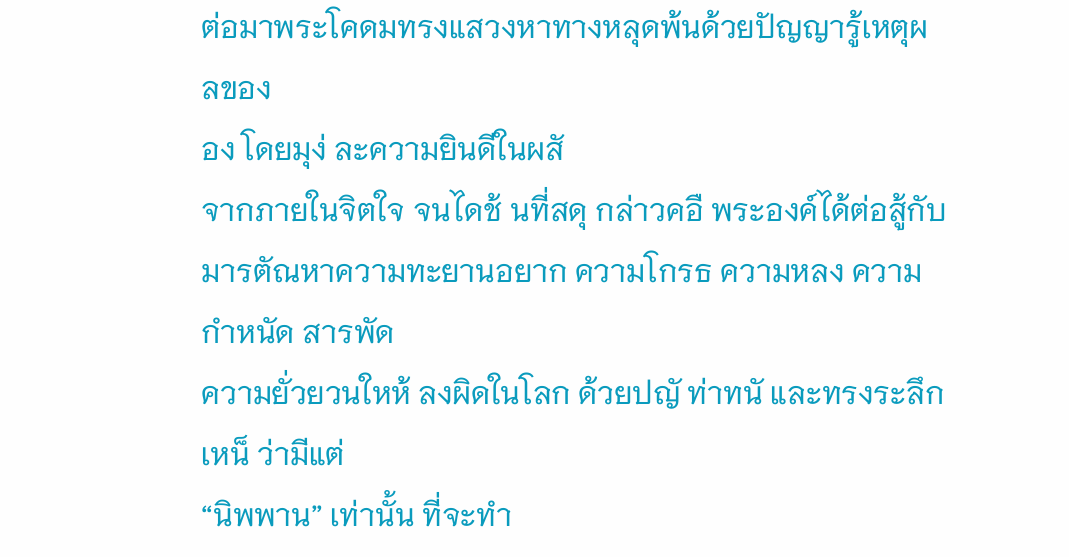ต่อมาพระโคดมทรงแสวงหาทางหลุดพ้นด้วยปัญญารู้เหตุผลของ
อง โดยมุง่ ละความยินดีในผสั
จากภายในจิตใจ จนไดช้ นที่สดุ กล่าวคอื พระองค์ได้ต่อสู้กับ
มารตัณหาความทะยานอยาก ความโกรธ ความหลง ความกำหนัด สารพัด
ความยั่วยวนใหห้ ลงผิดในโลก ด้วยปญั ท่าทนั และทรงระลึกเหน็ ว่ามีแต่
“นิพพาน” เท่านั้น ที่จะทำ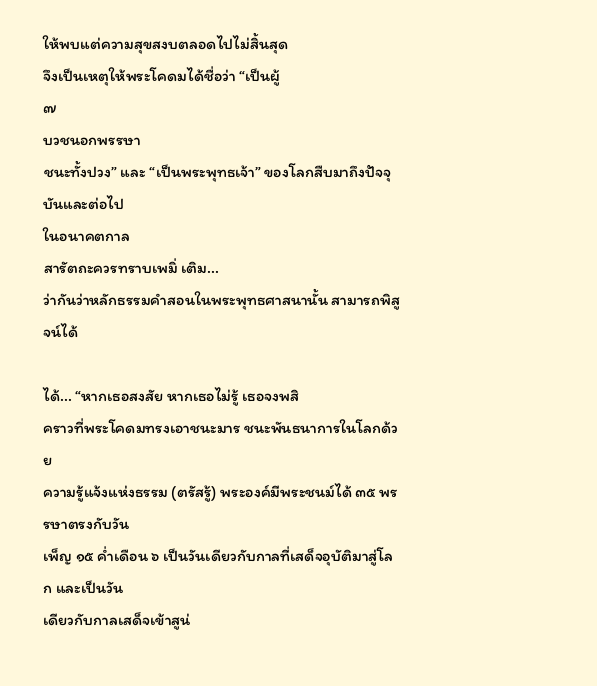ให้พบแต่ความสุขสงบตลอดไปไม่สิ้นสุด
จึงเป็นเหตุให้พระโคดมได้ชื่อว่า “เป็นผู้
๗
บวชนอกพรรษา
ชนะทั้งปวง” และ “เป็นพระพุทธเจ้า” ของโลกสืบมาถึงปัจจุบันและต่อไป
ในอนาคตกาล
สารัตถะควรทราบเพมิ่ เติม...
ว่ากันว่าหลักธรรมคำสอนในพระพุทธศาสนานั้น สามารถพิสูจน์ได้

ได้... “หากเธอสงสัย หากเธอไม่รู้ เธอจงพสิ
คราวที่พระโคดมทรงเอาชนะมาร ชนะพันธนาการในโลกด้วย
ความรู้แจ้งแห่งธรรม (ตรัสรู้) พระองค์มีพระชนม์ได้ ๓๕ พรรษาตรงกับวัน
เพ็ญ ๑๕ ค่ำเดือน ๖ เป็นวันเดียวกับกาลที่เสด็จอุบัติมาสู่โลก และเป็นวัน
เดียวกับกาลเสด็จเข้าสูน่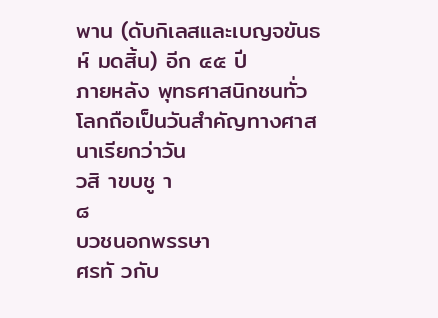พาน (ดับกิเลสและเบญจขันธห์ มดสิ้น) อีก ๔๕ ปี
ภายหลัง พุทธศาสนิกชนทั่วโลกถือเป็นวันสำคัญทางศาสนาเรียกว่าวัน
วสิ าขบชู า
๘
บวชนอกพรรษา
ศรทั วกับ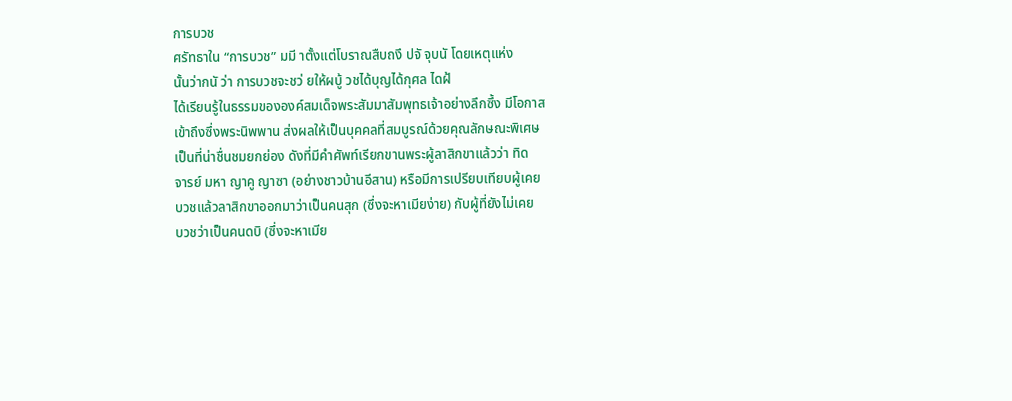การบวช
ศรัทธาใน “การบวช” มมี าตั้งแต่โบราณสืบถงึ ปจั จุบนั โดยเหตุแห่ง
นั้นว่ากนั ว่า การบวชจะชว่ ยให้ผบู้ วชได้บุญได้กุศล ไดฝ้
ได้เรียนรู้ในธรรมขององค์สมเด็จพระสัมมาสัมพุทธเจ้าอย่างลึกซึ้ง มีโอกาส
เข้าถึงซึ่งพระนิพพาน ส่งผลให้เป็นบุคคลที่สมบูรณ์ด้วยคุณลักษณะพิเศษ
เป็นที่น่าชื่นชมยกย่อง ดังที่มีคำศัพท์เรียกขานพระผู้ลาสิกขาแล้วว่า ทิด
จารย์ มหา ญาคู ญาซา (อย่างชาวบ้านอีสาน) หรือมีการเปรียบเทียบผู้เคย
บวชแล้วลาสิกขาออกมาว่าเป็นคนสุก (ซึ่งจะหาเมียง่าย) กับผู้ที่ยังไม่เคย
บวชว่าเป็นคนดบิ (ซึ่งจะหาเมีย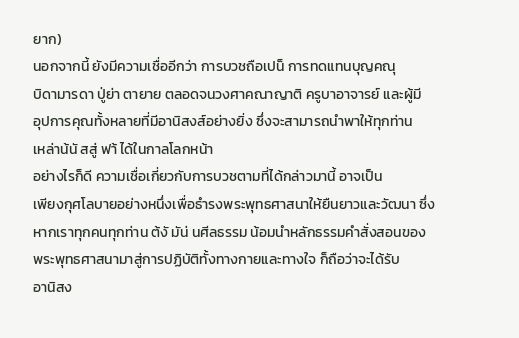ยาก)
นอกจากนี้ ยังมีความเชื่ออีกว่า การบวชถือเปน็ การทดแทนบุญคณุ
บิดามารดา ปู่ย่า ตายาย ตลอดจนวงศาคณาญาติ ครูบาอาจารย์ และผู้มี
อุปการคุณทั้งหลายที่มีอานิสงส์อย่างยิ่ง ซึ่งจะสามารถนำพาให้ทุกท่าน
เหล่าน้นั สสู่ ฟา้ ได้ในกาลโลกหน้า
อย่างไรก็ดี ความเชื่อเกี่ยวกับการบวชตามที่ได้กล่าวมานี้ อาจเป็น
เพียงกุศโลบายอย่างหนึ่งเพื่อธำรงพระพุทธศาสนาให้ยืนยาวและวัฒนา ซึ่ง
หากเราทุกคนทุกท่าน ต้งั มัน่ นศีลธรรม น้อมนำหลักธรรมคำสั่งสอนของ
พระพุทธศาสนามาสู่การปฏิบัติทั้งทางกายและทางใจ ก็ถือว่าจะได้รับ
อานิสง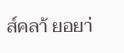ส์คลา้ ยอยา่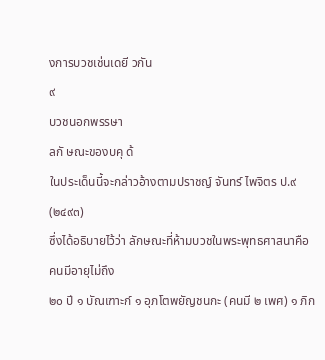งการบวชเช่นเดยี วกัน
๙
บวชนอกพรรษา
ลกั ษณะของบคุ ด้
ในประเด็นนี้จะกล่าวอ้างตามปราชญ์ จันทร์ ไพจิตร ป.๙ (๒๔๙๓)
ซึ่งได้อธิบายไว้ว่า ลักษณะที่ห้ามบวชในพระพุทธศาสนาคือ คนมีอายุไม่ถึง
๒๐ ปี ๑ บัณเฑาะก์ ๑ อุภโตพยัญชนกะ (คนมี ๒ เพศ) ๑ ภิก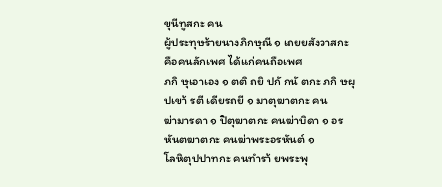ขุนีทูสกะ คน
ผู้ประทุษร้ายนางภิกษุณี ๑ เถยยสังวาสกะ คือคนลักเพศ ได้แก่คนถือเพศ
ภกิ ษุเอาเอง ๑ ตติ ถยิ ปกั กนั ตกะ ภกิ ษผุ ปเขา้ รตี เดียรถยี ๑ มาตุฆาตกะ คน
ฆ่ามารดา ๑ ปิตุฆาตกะ คนฆ่าบิดา ๑ อรหันตฆาตกะ คนฆ่าพระอรหันต์ ๑
โลหิตุปปาทกะ คนทำรา้ ยพระพุ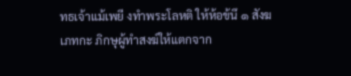ทธเจ้าแม้เพยี งทำพระโลหติ ให้ห้อข้นึ ๑ สังฆ
เภทกะ ภิกษุผู้ทำสงฆ์ให้แตกจาก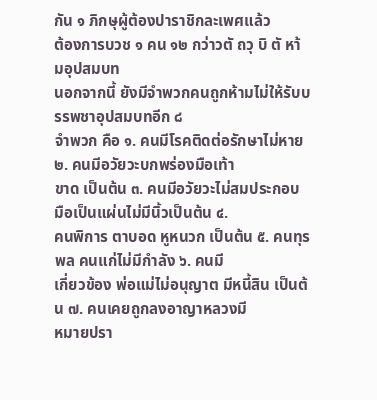กัน ๑ ภิกษุผู้ต้องปาราชิกละเพศแล้ว
ต้องการบวช ๑ คน ๑๒ กว่าวตั ถวุ บิ ตั หา้ มอุปสมบท
นอกจากนี้ ยังมีจำพวกคนถูกห้ามไม่ให้รับบรรพชาอุปสมบทอีก ๘
จำพวก คือ ๑. คนมีโรคติดต่อรักษาไม่หาย ๒. คนมีอวัยวะบกพร่องมือเท้า
ขาด เป็นต้น ๓. คนมีอวัยวะไม่สมประกอบ มือเป็นแผ่นไม่มีนิ้วเป็นต้น ๔.
คนพิการ ตาบอด หูหนวก เป็นต้น ๕. คนทุรพล คนแก่ไม่มีกำลัง ๖. คนมี
เกี่ยวข้อง พ่อแม่ไม่อนุญาต มีหนี้สิน เป็นต้น ๗. คนเคยถูกลงอาญาหลวงมี
หมายปรา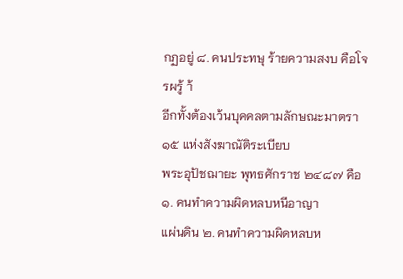กฏอยู่ ๘. คนประทษุ ร้ายความสงบ คือโจรผรู้ า้
อีกทั้งต้องเว้นบุคคลตามลักษณะมาตรา ๑๕ แห่งสังฆาณัติระเบียบ
พระอุปัชฌายะ พุทธศักราช ๒๔๘๗ คือ ๑. คนทำความผิดหลบหนีอาญา
แผ่นดิน ๒. คนทำความผิดหลบห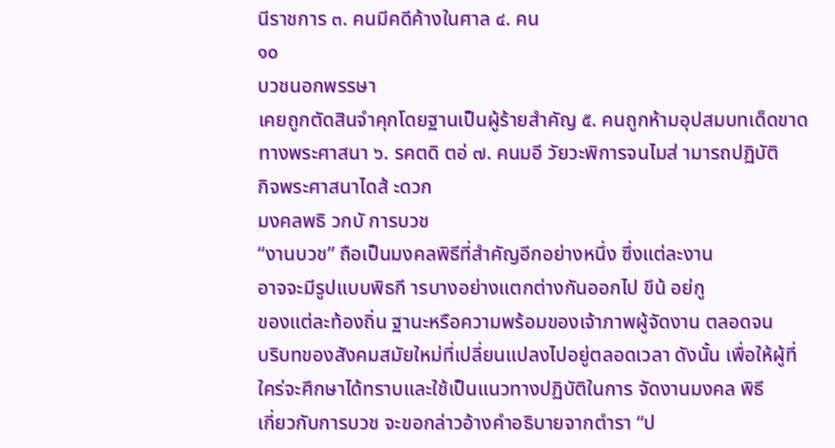นีราชการ ๓. คนมีคดีค้างในศาล ๔. คน
๑๐
บวชนอกพรรษา
เคยถูกตัดสินจำคุกโดยฐานเป็นผู้ร้ายสำคัญ ๕. คนถูกห้ามอุปสมบทเด็ดขาด
ทางพระศาสนา ๖. รคตดิ ตอ่ ๗. คนมอี วัยวะพิการจนไมส่ ามารถปฏิบัติ
กิจพระศาสนาไดส้ ะดวก
มงคลพธิ วกบั การบวช
“งานบวช” ถือเป็นมงคลพิธีที่สำคัญอีกอย่างหนึ่ง ซึ่งแต่ละงาน
อาจจะมีรูปแบบพิธกี ารบางอย่างแตกต่างกันออกไป ขึน้ อย่กู
ของแต่ละท้องถิ่น ฐานะหรือความพร้อมของเจ้าภาพผู้จัดงาน ตลอดจน
บริบทของสังคมสมัยใหม่ที่เปลี่ยนแปลงไปอยู่ตลอดเวลา ดังนั้น เพื่อให้ผู้ที่
ใคร่จะศึกษาได้ทราบและใช้เป็นแนวทางปฏิบัติในการ จัดงานมงคล พิธี
เกี่ยวกับการบวช จะขอกล่าวอ้างคำอธิบายจากตำรา “ป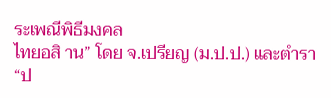ระเพณีพิธีมงคล
ไทยอสิ าน” โดย จ.เปรียญ (ม.ป.ป.) และตำรา “ป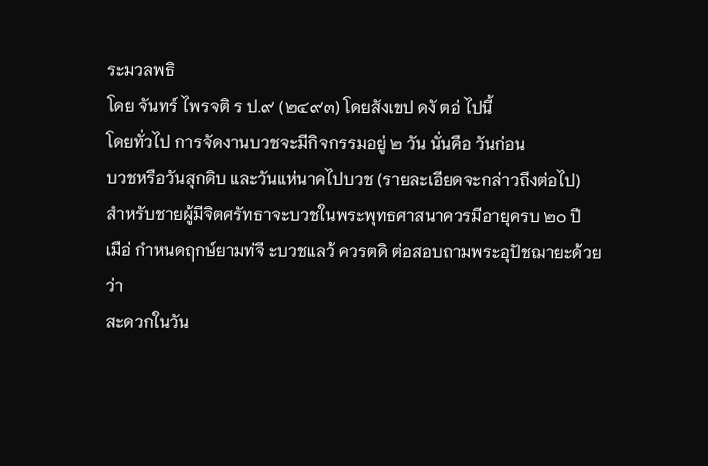ระมวลพธิ
โดย จันทร์ ไพรจติ ร ป.๙ (๒๔๙๓) โดยสังเขป ดงั ตอ่ ไปนี้
โดยทั่วไป การจัดงานบวชจะมีกิจกรรมอยู่ ๒ วัน นั่นคือ วันก่อน
บวชหรือวันสุกดิบ และวันแห่นาคไปบวช (รายละเอียดจะกล่าวถึงต่อไป)
สำหรับชายผู้มีจิตศรัทธาจะบวชในพระพุทธศาสนาควรมีอายุครบ ๒๐ ปี
เมือ่ กำหนดฤกษ์ยามท่จี ะบวชแลว้ ควรตดิ ต่อสอบถามพระอุปัชฌายะด้วยว่า
สะดวกในวัน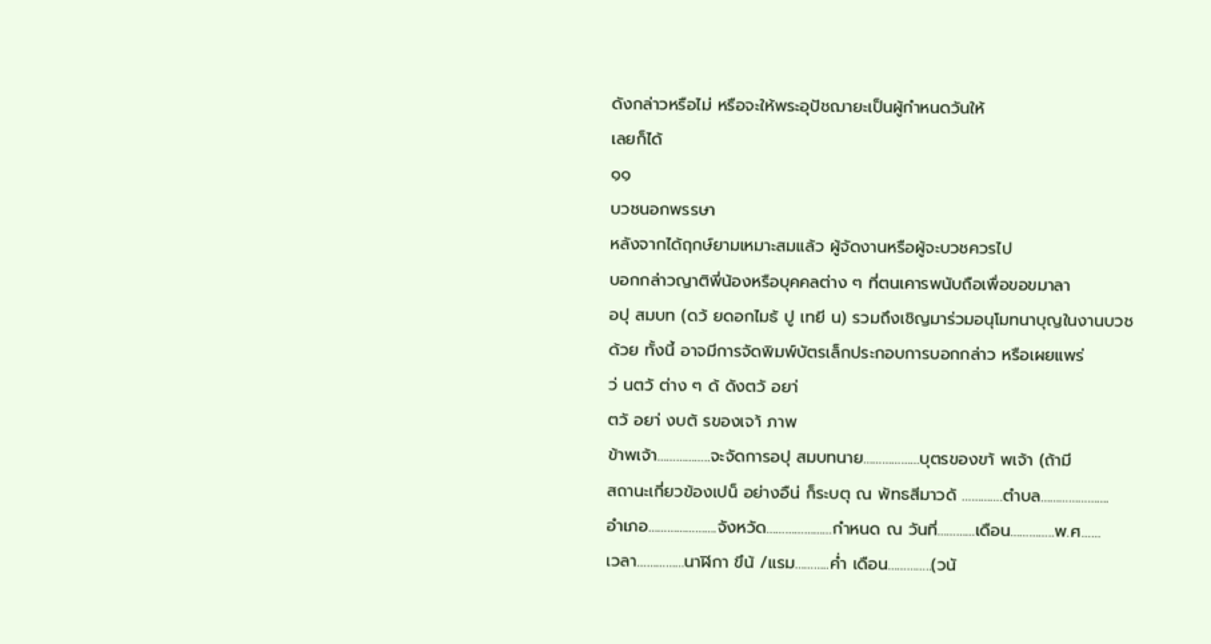ดังกล่าวหรือไม่ หรือจะให้พระอุปัชฌายะเป็นผู้กำหนดวันให้
เลยก็ได้
๑๑
บวชนอกพรรษา
หลังจากได้ฤกษ์ยามเหมาะสมแล้ว ผู้จัดงานหรือผู้จะบวชควรไป
บอกกล่าวญาติพี่น้องหรือบุคคลต่าง ๆ ที่ตนเคารพนับถือเพื่อขอขมาลา
อปุ สมบท (ดว้ ยดอกไมธ้ ปู เทยี น) รวมถึงเชิญมาร่วมอนุโมทนาบุญในงานบวช
ด้วย ทั้งนี้ อาจมีการจัดพิมพ์บัตรเล็กประกอบการบอกกล่าว หรือเผยแพร่
ว่ นตวั ต่าง ๆ ด้ ดังตวั อยา่
ตวั อยา่ งบตั รของเจา้ ภาพ
ข้าพเจ้า……………..จะจัดการอปุ สมบทนาย………………บุตรของขา้ พเจ้า (ถ้ามี
สถานะเกี่ยวข้องเปน็ อย่างอืน่ ก็ระบตุ ณ พัทธสีมาวดั ………….ตำบล………………….
อำเภอ………………….จังหวัด…………………กำหนด ณ วันที่…………เดือน…………..พ.ศ……
เวลา……………นาฬิกา ขึน้ /แรม………..ค่ำ เดือน…………..(วนั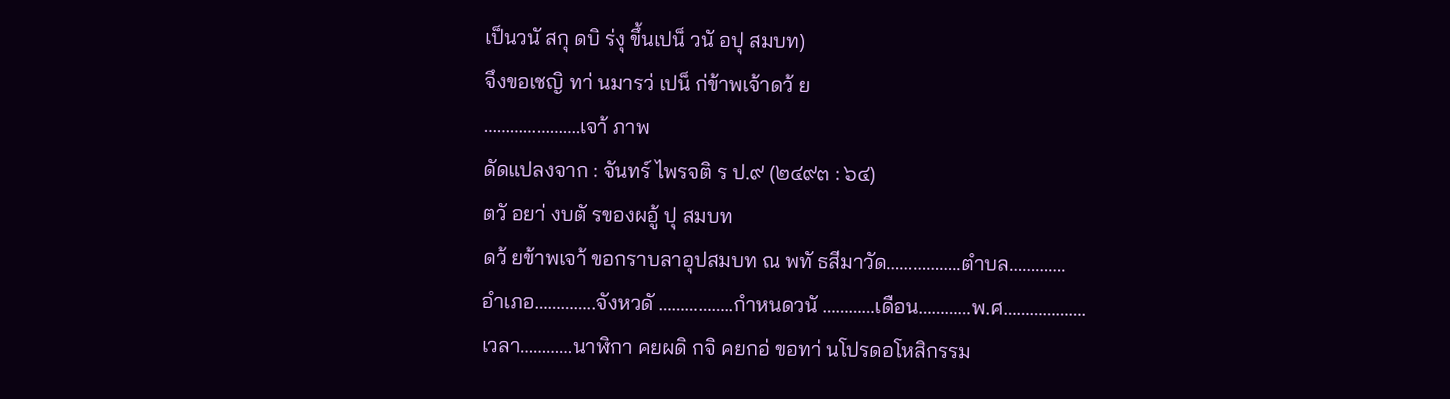เป็นวนั สกุ ดบิ ร่งุ ขึ้นเปน็ วนั อปุ สมบท)
จึงขอเชญิ ทา่ นมารว่ เปน็ ก่ข้าพเจ้าดว้ ย
………………….เจา้ ภาพ
ดัดแปลงจาก : จันทร์ ไพรจติ ร ป.๙ (๒๔๙๓ : ๖๔)
ตวั อยา่ งบตั รของผอู้ ปุ สมบท
ดว้ ยข้าพเจา้ ขอกราบลาอุปสมบท ณ พทั ธสีมาวัด……………..ตำบล………….
อำเภอ…………..จังหวดั ……………..กำหนดวนั …………เดือน…………พ.ศ……………….
เวลา…………นาฬิกา คยผดิ กจิ คยกอ่ ขอทา่ นโปรดอโหสิกรรม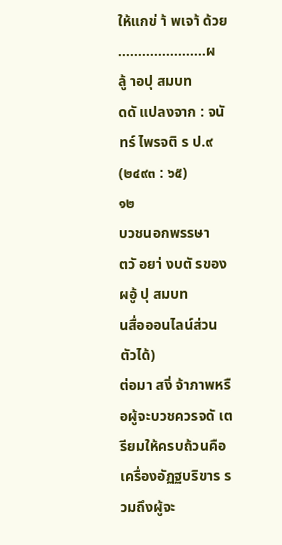ให้แกข่ า้ พเจา้ ด้วย
………………….ผลู้ าอปุ สมบท
ดดั แปลงจาก : จนั ทร์ ไพรจติ ร ป.๙ (๒๔๙๓ : ๖๕)
๑๒
บวชนอกพรรษา
ตวั อยา่ งบตั รของผอู้ ปุ สมบท
นสื่อออนไลน์ส่วนตัวได้)
ต่อมา สงิ่ จ้าภาพหรือผู้จะบวชควรจดั เตรียมให้ครบถ้วนคือ
เครื่องอัฏฐบริขาร รวมถึงผู้จะ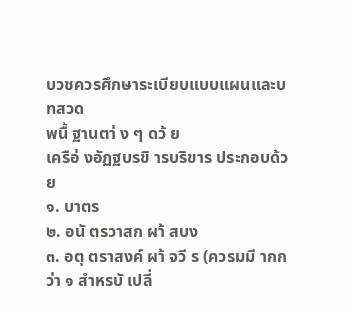บวชควรศึกษาระเบียบแบบแผนและบทสวด
พนื้ ฐานตา่ ง ๆ ดว้ ย
เครือ่ งอัฏฐบรขิ ารบริขาร ประกอบด้วย
๑. บาตร
๒. อนั ตรวาสก ผา้ สบง
๓. อตุ ตราสงค์ ผา้ จวี ร (ควรมมี ากกว่า ๑ สำหรบั เปลี่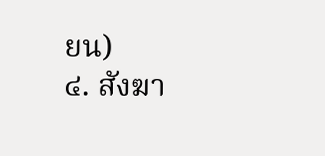ยน)
๔. สังฆา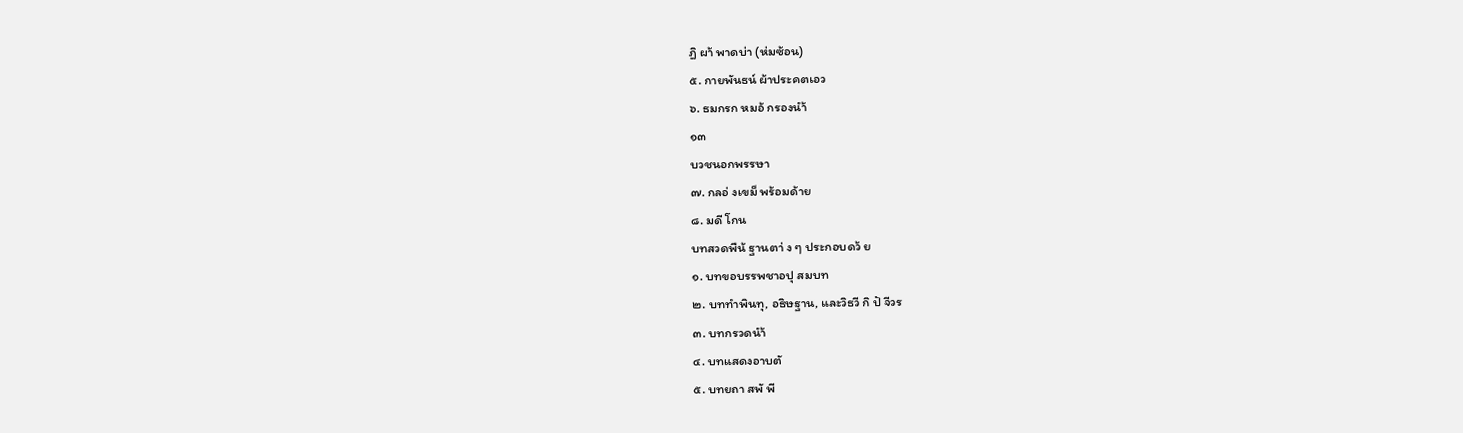ฏิ ผา้ พาดบ่า (ห่มซ้อน)
๕. กายพันธน์ ผ้าประคตเอว
๖. ธมกรก หมอ้ กรองนำ้
๑๓
บวชนอกพรรษา
๗. กลอ่ งเขม็ พร้อมด้าย
๘. มดี โกน
บทสวดพืน้ ฐานตา่ ง ๆ ประกอบดว้ ย
๑. บทขอบรรพชาอปุ สมบท
๒. บททำพินทุ, อธิษฐาน, และวิธวี กิ ปั จีวร
๓. บทกรวดนำ้
๔. บทแสดงอาบตั
๕. บทยถา สพั พี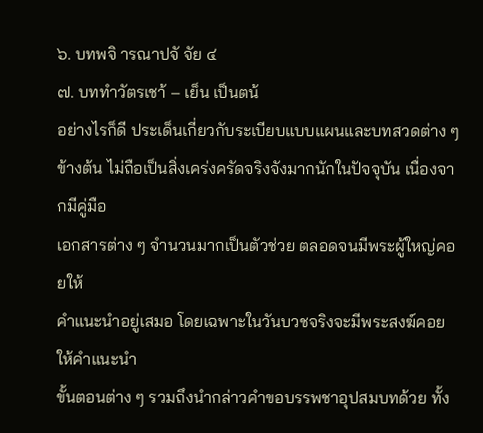๖. บทพจิ ารณาปจั จัย ๔
๗. บททำวัตรเชา้ – เย็น เป็นตน้
อย่างไรก็ดี ประเด็นเกี่ยวกับระเบียบแบบแผนและบทสวดต่าง ๆ
ข้างต้น ไม่ถือเป็นสิ่งเคร่งครัดจริงจังมากนักในปัจจุบัน เนื่องจากมีคู่มือ
เอกสารต่าง ๆ จำนวนมากเป็นตัวช่วย ตลอดจนมีพระผู้ใหญ่คอยให้
คำแนะนำอยู่เสมอ โดยเฉพาะในวันบวชจริงจะมีพระสงฆ์คอยให้คำแนะนำ
ขั้นตอนต่าง ๆ รวมถึงนำกล่าวคำขอบรรพชาอุปสมบทด้วย ทั้ง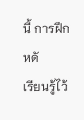นี้ การฝึกหดั
เรียนรู้ไว้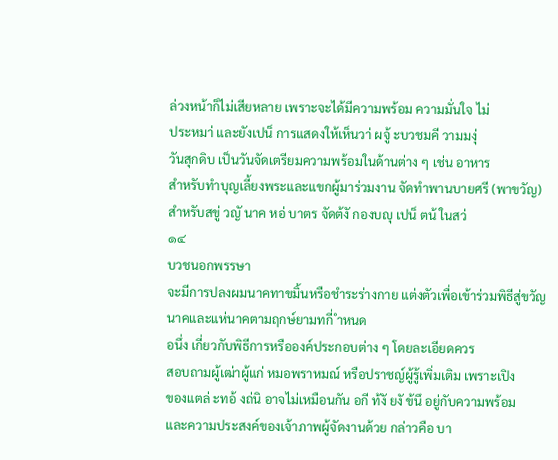ล่วงหน้าก็ไม่เสียหลาย เพราะจะได้มีความพร้อม ความมั่นใจ ไม่
ประหมา่ และยังเปน็ การแสดงให้เห็นวา่ ผจู้ ะบวชมคี วามมงุ่
วันสุกดิบ เป็นวันจัดเตรียมความพร้อมในด้านต่าง ๆ เช่น อาหาร
สำหรับทำบุญเลี้ยงพระและแขกผู้มาร่วมงาน จัดทำพานบายศรี (พาขวัญ)
สำหรับสขู่ วญั นาค หอ่ บาตร จัดต้งั กองบญุ เปน็ ตน้ ในสว่
๑๔
บวชนอกพรรษา
จะมีการปลงผมนาคทาขมิ้นหรือชำระร่างกาย แต่งตัวเพื่อเข้าร่วมพิธีสู่ขวัญ
นาคและแห่นาคตามฤกษ์ยามทกี่ ำหนด
อนึ่ง เกี่ยวกับพิธีการหรือองค์ประกอบต่าง ๆ โดยละเอียดควร
สอบถามผู้เฒ่าผู้แก่ หมอพราหมณ์ หรือปราชญ์ผู้รู้เพิ่มเติม เพราะเปิง
ของแตล่ ะทอ้ งถ่นิ อาจไม่เหมือนกัน อกี ท้งั ยงั ข้นึ อยู่กับความพร้อม
และความประสงค์ของเจ้าภาพผู้จัดงานด้วย กล่าวคือ บา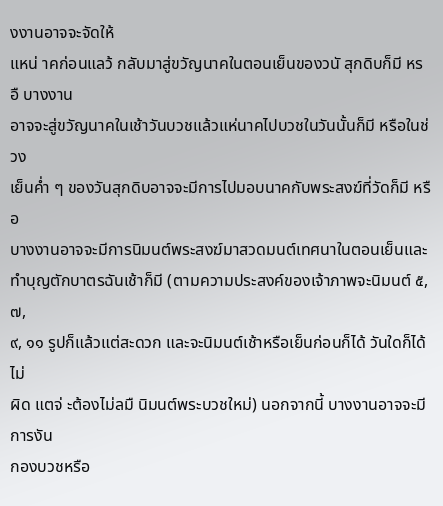งงานอาจจะจัดให้
แหน่ าคก่อนแลว้ กลับมาสู่ขวัญนาคในตอนเย็นของวนั สุกดิบก็มี หรอื บางงาน
อาจจะสู่ขวัญนาคในเช้าวันบวชแล้วแห่นาคไปบวชในวันนั้นก็มี หรือในช่วง
เย็นค่ำ ๆ ของวันสุกดิบอาจจะมีการไปมอบนาคกับพระสงฆ์ที่วัดก็มี หรือ
บางงานอาจจะมีการนิมนต์พระสงฆ์มาสวดมนต์เทศนาในตอนเย็นและ
ทำบุญตักบาตรฉันเช้าก็มี (ตามความประสงค์ของเจ้าภาพจะนิมนต์ ๕, ๗,
๙, ๑๑ รูปก็แล้วแต่สะดวก และจะนิมนต์เช้าหรือเย็นก่อนก็ได้ วันใดก็ได้ ไม่
ผิด แตจ่ ะต้องไม่ลมื นิมนต์พระบวชใหม่) นอกจากนี้ บางงานอาจจะมีการงัน
กองบวชหรือ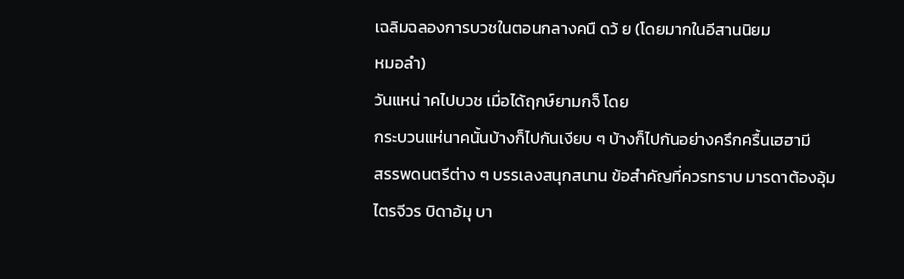เฉลิมฉลองการบวชในตอนกลางคนื ดว้ ย (โดยมากในอีสานนิยม
หมอลำ)
วันแหน่ าคไปบวช เมื่อได้ฤกษ์ยามกจ็ โดย
กระบวนแห่นาคนั้นบ้างก็ไปกันเงียบ ๆ บ้างก็ไปกันอย่างครึกครื้นเฮฮามี
สรรพดนตรีต่าง ๆ บรรเลงสนุกสนาน ข้อสำคัญที่ควรทราบ มารดาต้องอุ้ม
ไตรจีวร บิดาอ้มุ บา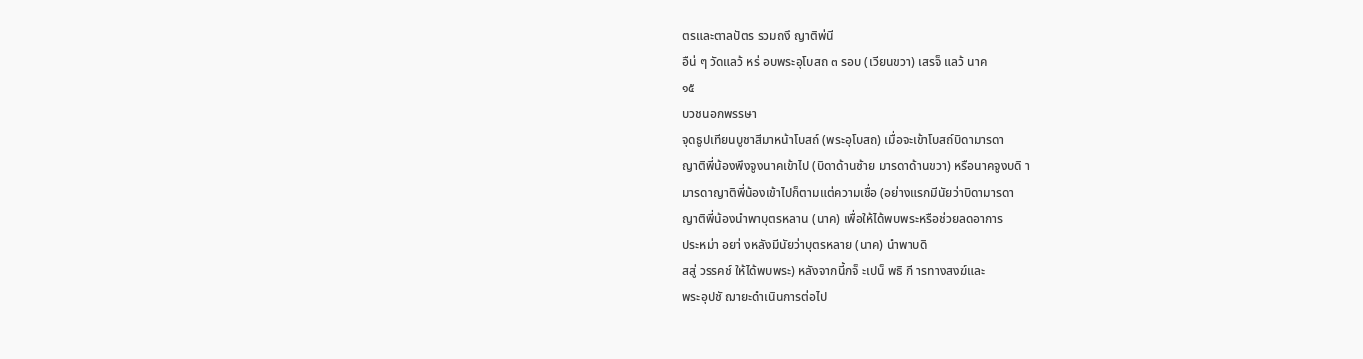ตรและตาลปัตร รวมถงึ ญาติพ่นี
อืน่ ๆ วัดแลว้ หร่ อบพระอุโบสถ ๓ รอบ (เวียนขวา) เสรจ็ แลว้ นาค
๑๕
บวชนอกพรรษา
จุดธูปเทียนบูชาสีมาหน้าโบสถ์ (พระอุโบสถ) เมื่อจะเข้าโบสถ์บิดามารดา
ญาติพี่น้องพึงจูงนาคเข้าไป (บิดาด้านซ้าย มารดาด้านขวา) หรือนาคจูงบดิ า
มารดาญาติพี่น้องเข้าไปก็ตามแต่ความเชื่อ (อย่างแรกมีนัยว่าบิดามารดา
ญาติพี่น้องนำพาบุตรหลาน (นาค) เพื่อให้ได้พบพระหรือช่วยลดอาการ
ประหม่า อยา่ งหลังมีนัยว่าบุตรหลาย (นาค) นำพาบดิ
สสู่ วรรคช์ ให้ได้พบพระ) หลังจากนี้กจ็ ะเปน็ พธิ กี ารทางสงฆ์และ
พระอุปชั ฌายะดำเนินการต่อไป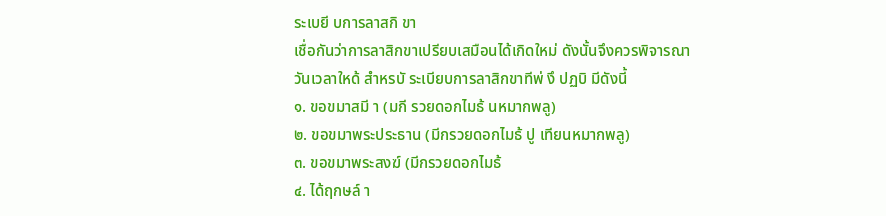ระเบยี บการลาสกิ ขา
เชื่อกันว่าการลาสิกขาเปรียบเสมือนได้เกิดใหม่ ดังนั้นจึงควรพิจารณา
วันเวลาใหด้ สำหรบั ระเบียบการลาสิกขาทีพ่ งึ ปฏบิ มีดังนี้
๑. ขอขมาสมี า (มกี รวยดอกไมธ้ นหมากพลู)
๒. ขอขมาพระประธาน (มีกรวยดอกไมธ้ ปู เทียนหมากพลู)
๓. ขอขมาพระสงฆ์ (มีกรวยดอกไมธ้
๔. ได้ฤกษล์ า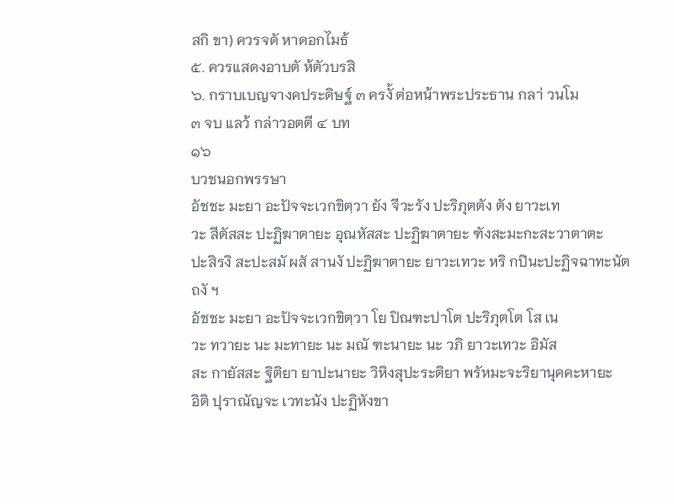สกิ ขา) ควรจดั หาดอกไมธ้
๕. ควรแสดงอาบตั ห้ตัวบรสิ
๖. กราบเบญจางคประดิษฐ์ ๓ ครงั้ ต่อหน้าพระประธาน กลา่ วนโม
๓ จบ แลว้ กล่าวอตตี ๔ บท
๑๖
บวชนอกพรรษา
อัชชะ มะยา อะปัจจะเวกขิตฺวา ยัง จีวะรัง ปะริภุตตัง ตัง ยาวะเท
วะ สีตัสสะ ปะฏิฆาตายะ อุณหัสสะ ปะฏิฆาตายะ ฑังสะมะกะสะวาตาตะ
ปะสิรงิ สะปะสมั ผสั สานงั ปะฏิฆาตายะ ยาวะเทวะ หริ กปินะปะฏิจฉาทะนัต
ถงั ฯ
อัชชะ มะยา อะปัจจะเวกขิตฺวา โย ปิณฑะปาโต ปะริภุตโต โส เน
วะ ทวายะ นะ มะทายะ นะ มณั ฑะนายะ นะ วภิ ยาวะเทวะ อิมัส
สะ กายัสสะ ฐิติยา ยาปะนายะ วิหิงสุปะระติยา พรัหมะจะริยานุคคะหายะ
อิติ ปุราณัญจะ เวทะนัง ปะฏิหังขา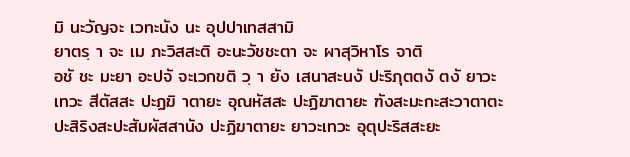มิ นะวัญจะ เวทะนัง นะ อุปปาเทสสามิ
ยาตรฺ า จะ เม ภะวิสสะติ อะนะวัชชะตา จะ ผาสุวิหาโร จาติ
อชั ชะ มะยา อะปจั จะเวกขติ วฺ า ยัง เสนาสะนงั ปะริภุตตงั ตงั ยาวะ
เทวะ สีตัสสะ ปะฏฆิ าตายะ อุณหัสสะ ปะฏิฆาตายะ ฑังสะมะกะสะวาตาตะ
ปะสิริงสะปะสัมผัสสานัง ปะฏิฆาตายะ ยาวะเทวะ อุตุปะริสสะยะ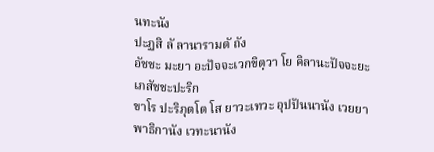นทะนัง
ปะฏสิ ลั ลานารามตั ถัง
อัชชะ มะยา อะปัจจะเวกขิตฺวา โย คิลานะปัจจะยะเภสัชชะปะริก
ขาโร ปะริภุตโต โส ยาวะเทวะ อุปปันนานัง เวยยาพาธิกานัง เวทะนานัง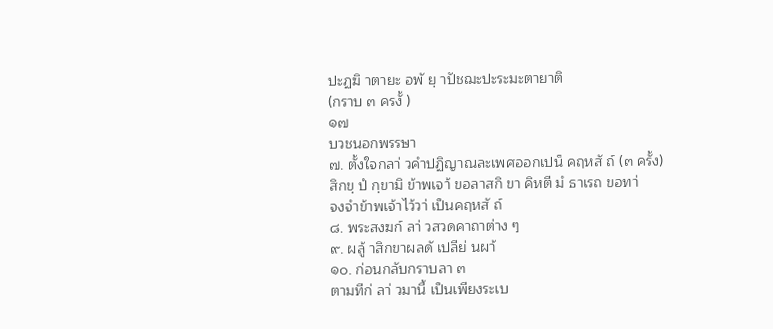ปะฏฆิ าตายะ อพั ยฺ าปัชฌะปะระมะตายาติ
(กราบ ๓ ครงั้ )
๑๗
บวชนอกพรรษา
๗. ตั้งใจกลา่ วคำปฏิญาณละเพศออกเปน็ คฤหสั ถ์ (๓ ครั้ง)
สิกขฺ ปํ กฺขามิ ข้าพเจา้ ขอลาสกิ ขา คิหตี มํ ธาเรถ ขอทา่
จงจำข้าพเจ้าไว้วา่ เป็นคฤหสั ถ์
๘. พระสงฆก์ ลา่ วสวดคาถาต่าง ๆ
๙. ผลู้ าสิกขาผลดั เปลีย่ นผา้
๑๐. ก่อนกลับกราบลา ๓
ตามทีก่ ลา่ วมานี้ เป็นเพียงระเบ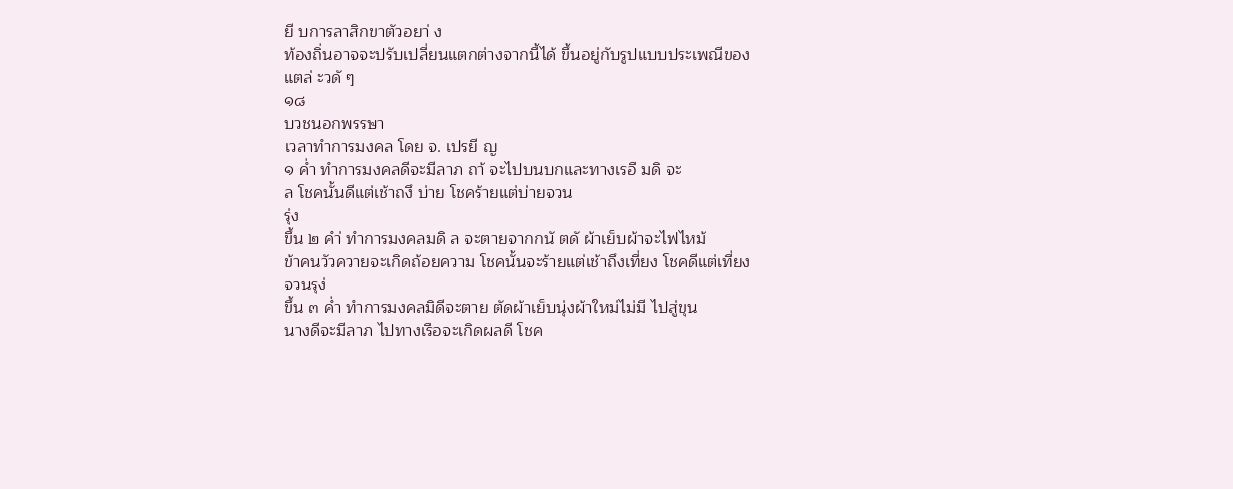ยี บการลาสิกขาตัวอยา่ ง
ท้องถิ่นอาจจะปรับเปลี่ยนแตกต่างจากนี้ได้ ขึ้นอยู่กับรูปแบบประเพณีของ
แตล่ ะวดั ๆ
๑๘
บวชนอกพรรษา
เวลาทำการมงคล โดย จ. เปรยี ญ
๑ ค่ำ ทำการมงคลดีจะมีลาภ ถา้ จะไปบนบกและทางเรอื มดิ จะ
ล โชคนั้นดีแต่เช้าถงึ บ่าย โชคร้ายแต่บ่ายจวน
รุ่ง
ขึ้น ๒ คำ่ ทำการมงคลมดิ ล จะตายจากกนั ตดั ผ้าเย็บผ้าจะไฟไหม้
ข้าคนวัวควายจะเกิดถ้อยความ โชคนั้นจะร้ายแต่เช้าถึงเที่ยง โชคดีแต่เที่ยง
จวนรุง่
ขึ้น ๓ ค่ำ ทำการมงคลมิดีจะตาย ตัดผ้าเย็บนุ่งผ้าใหม่ไม่มี ไปสู่ขุน
นางดีจะมีลาภ ไปทางเรือจะเกิดผลดี โชค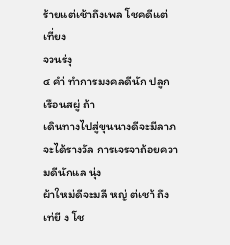ร้ายแต่เช้าถึงเพล โชคดีแต่เที่ยง
จวนร่งุ
๔ คำ่ ทำการมงคลดีนัก ปลูกเรือนสผู่ ถ้า
เดินทางไปสู่ขุนนางดีจะมีลาภ จะได้รางวัล การเจรจาถ้อยความดีนักแล นุ่ง
ผ้าใหม่ดีจะมลี หญ่ ต่เชา้ ถึงเท่ยี ง โช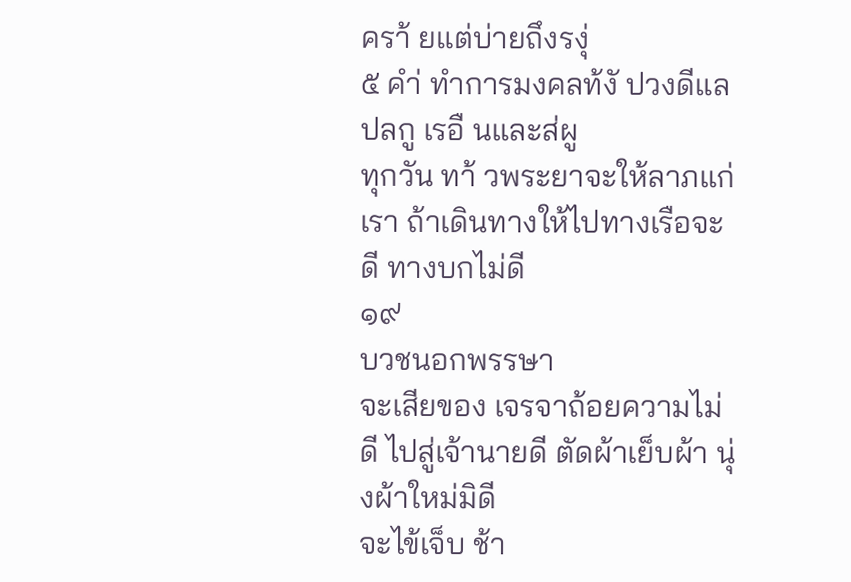ครา้ ยแต่บ่ายถึงรงุ่
๕ คำ่ ทำการมงคลท้งั ปวงดีแล ปลกู เรอื นและส่ผู
ทุกวัน ทา้ วพระยาจะให้ลาภแก่เรา ถ้าเดินทางให้ไปทางเรือจะดี ทางบกไม่ดี
๑๙
บวชนอกพรรษา
จะเสียของ เจรจาถ้อยความไม่ดี ไปสู่เจ้านายดี ตัดผ้าเย็บผ้า นุ่งผ้าใหม่มิดี
จะไข้เจ็บ ช้า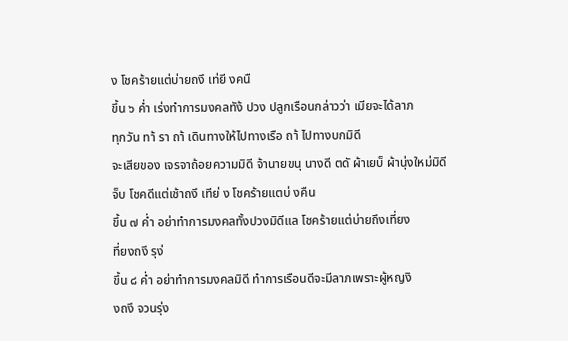ง โชคร้ายแต่บ่ายถงึ เท่ยี งคนื
ขึ้น ๖ ค่ำ เร่งทำการมงคลทัง้ ปวง ปลูกเรือนกล่าวว่า เมียจะได้ลาภ
ทุกวัน ทา้ รา ถา้ เดินทางให้ไปทางเรือ ถา้ ไปทางบกมิดี
จะเสียของ เจรจาถ้อยความมิดี จ้านายขนุ นางดี ตดั ผ้าเยบ็ ผ้านุ่งใหม่มิดี
จ็บ โชคดีแต่เช้าถงึ เทีย่ ง โชคร้ายแตบ่ งคืน
ขึ้น ๗ ค่ำ อย่าทำการมงคลทั้งปวงมิดีแล โชคร้ายแต่บ่ายถึงเที่ยง
ที่ยงถงึ รุง่
ขึ้น ๘ ค่ำ อย่าทำการมงคลมิดี ทำการเรือนดีจะมีลาภเพราะผู้หญงิ
งถงึ จวนรุ่ง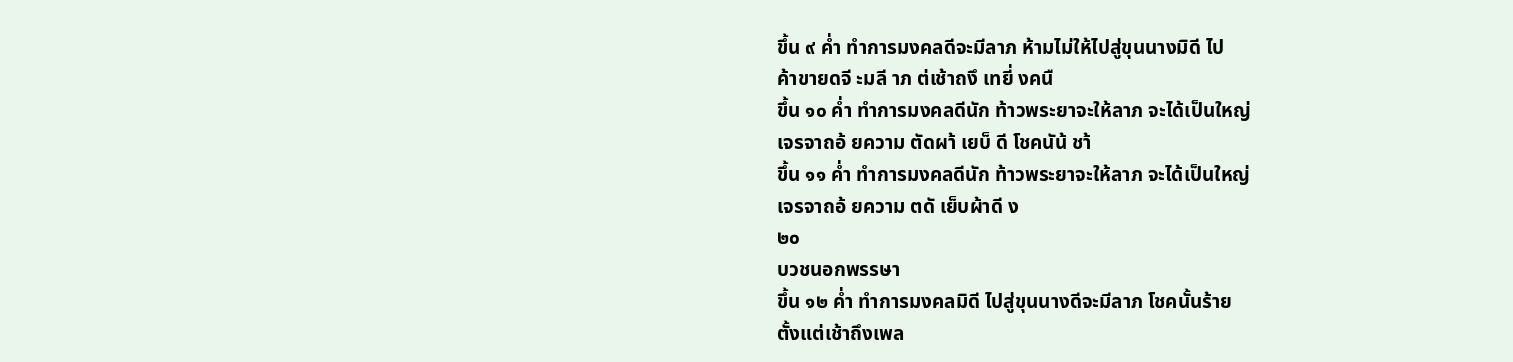ขึ้น ๙ ค่ำ ทำการมงคลดีจะมีลาภ ห้ามไม่ให้ไปสู่ขุนนางมิดี ไป
ค้าขายดจี ะมลี าภ ต่เช้าถงึ เทยี่ งคนื
ขึ้น ๑๐ ค่ำ ทำการมงคลดีนัก ท้าวพระยาจะให้ลาภ จะได้เป็นใหญ่
เจรจาถอ้ ยความ ตัดผา้ เยบ็ ดี โชคนัน้ ชา้
ขึ้น ๑๑ ค่ำ ทำการมงคลดีนัก ท้าวพระยาจะให้ลาภ จะได้เป็นใหญ่
เจรจาถอ้ ยความ ตดั เย็บผ้าดี ง
๒๐
บวชนอกพรรษา
ขึ้น ๑๒ ค่ำ ทำการมงคลมิดี ไปสู่ขุนนางดีจะมีลาภ โชคนั้นร้าย
ตั้งแต่เช้าถึงเพล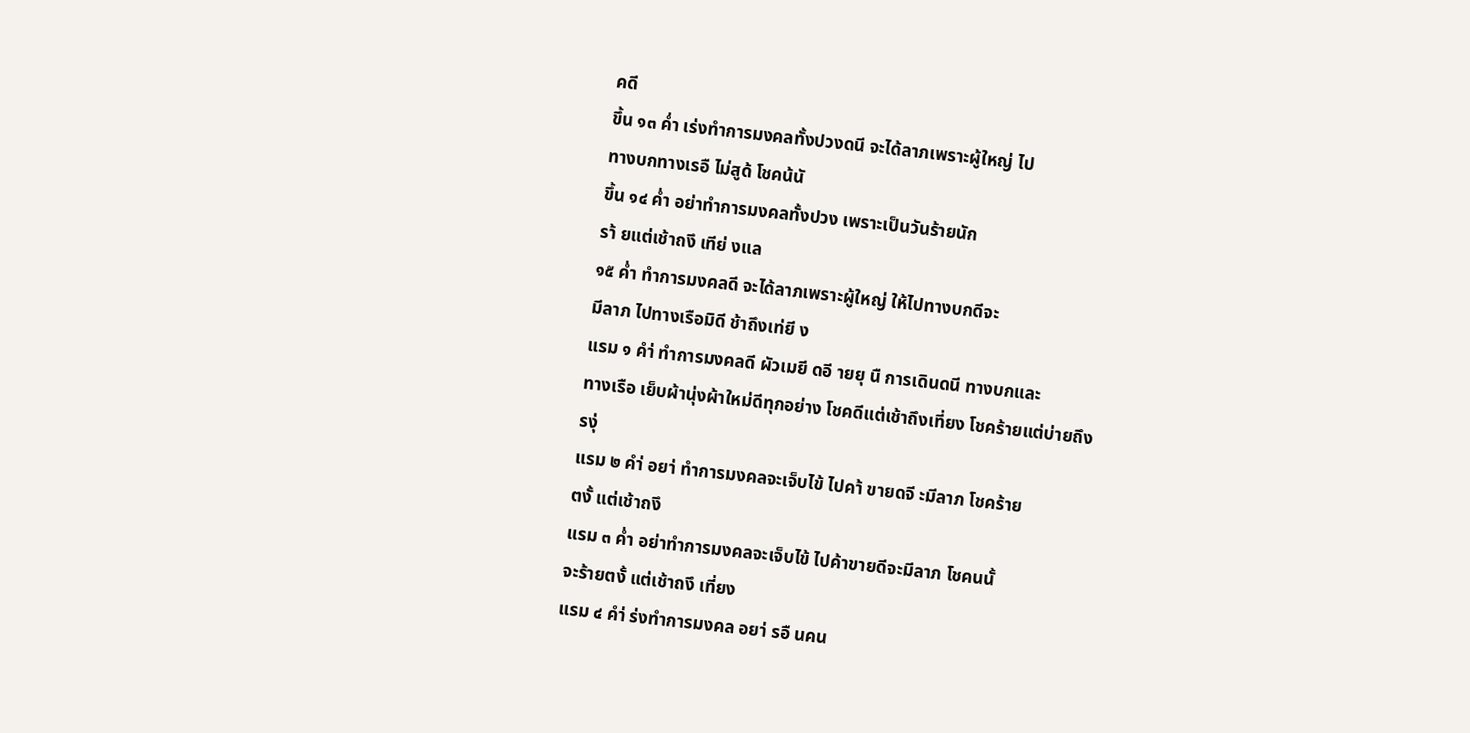คดี
ขึ้น ๑๓ ค่ำ เร่งทำการมงคลทั้งปวงดนี จะได้ลาภเพราะผู้ใหญ่ ไป
ทางบกทางเรอื ไม่สูด้ โชคน้นั
ขึ้น ๑๔ ค่ำ อย่าทำการมงคลทั้งปวง เพราะเป็นวันร้ายนัก
รา้ ยแต่เช้าถงึ เทีย่ งแล
๑๕ ค่ำ ทำการมงคลดี จะได้ลาภเพราะผู้ใหญ่ ให้ไปทางบกดีจะ
มีลาภ ไปทางเรือมิดี ช้าถึงเท่ยี ง
แรม ๑ คำ่ ทำการมงคลดี ผัวเมยี ดอี ายยุ นื การเดินดนี ทางบกและ
ทางเรือ เย็บผ้านุ่งผ้าใหม่ดีทุกอย่าง โชคดีแต่เช้าถึงเที่ยง โชคร้ายแต่บ่ายถึง
รงุ่
แรม ๒ คำ่ อยา่ ทำการมงคลจะเจ็บไข้ ไปคา้ ขายดจี ะมีลาภ โชคร้าย
ตงั้ แต่เช้าถงึ
แรม ๓ ค่ำ อย่าทำการมงคลจะเจ็บไข้ ไปค้าขายดีจะมีลาภ โชคนนั้
จะร้ายตงั้ แต่เช้าถงึ เที่ยง
แรม ๔ คำ่ ร่งทำการมงคล อยา่ รอื นคน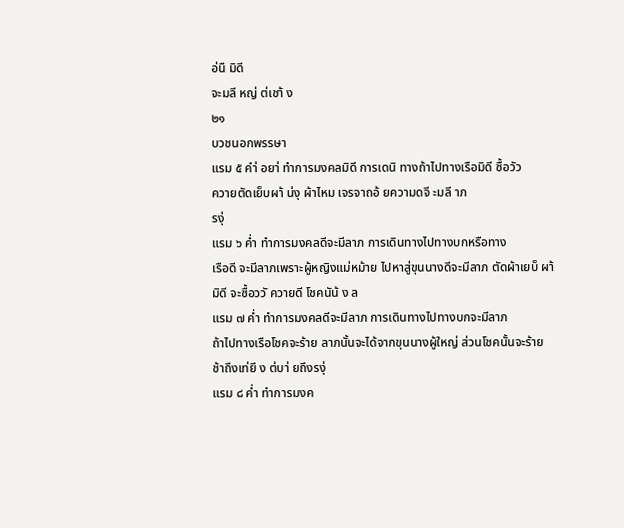อ่นื มิดี
จะมลี หญ่ ต่เชา้ ง
๒๑
บวชนอกพรรษา
แรม ๕ คำ่ อยา่ ทำการมงคลมิดี การเดนิ ทางถ้าไปทางเรือมิดี ซื้อวัว
ควายตัดเย็บผา้ น่งุ ผ้าไหม เจรจาถอ้ ยความดจี ะมลี าภ
รงุ่
แรม ๖ ค่ำ ทำการมงคลดีจะมีลาภ การเดินทางไปทางบกหรือทาง
เรือดี จะมีลาภเพราะผู้หญิงแม่หม้าย ไปหาสู่ขุนนางดีจะมีลาภ ตัดผ้าเยบ็ ผา้
มิดี จะซื้อววั ควายดี โชคนัน้ ง ล
แรม ๗ ค่ำ ทำการมงคลดีจะมีลาภ การเดินทางไปทางบกจะมีลาภ
ถ้าไปทางเรือโชคจะร้าย ลาภนั้นจะได้จากขุนนางผู้ใหญ่ ส่วนโชคนั้นจะร้าย
ช้าถึงเท่ยี ง ต่บา่ ยถึงรงุ่
แรม ๘ ค่ำ ทำการมงค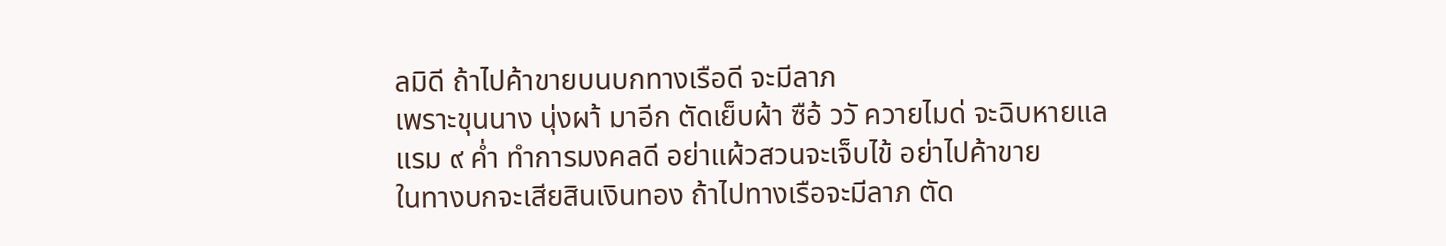ลมิดี ถ้าไปค้าขายบนบกทางเรือดี จะมีลาภ
เพราะขุนนาง นุ่งผา้ มาอีก ตัดเย็บผ้า ซือ้ ววั ควายไมด่ จะฉิบหายแล
แรม ๙ ค่ำ ทำการมงคลดี อย่าแผ้วสวนจะเจ็บไข้ อย่าไปค้าขาย
ในทางบกจะเสียสินเงินทอง ถ้าไปทางเรือจะมีลาภ ตัด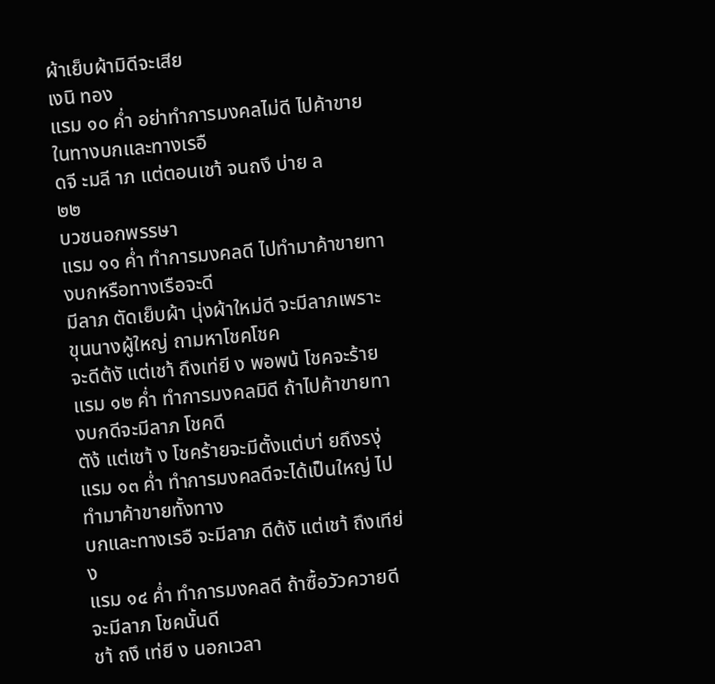ผ้าเย็บผ้ามิดีจะเสีย
เงนิ ทอง
แรม ๑๐ ค่ำ อย่าทำการมงคลไม่ดี ไปค้าขายในทางบกและทางเรอื
ดจี ะมลี าภ แต่ตอนเชา้ จนถงึ บ่าย ล
๒๒
บวชนอกพรรษา
แรม ๑๑ ค่ำ ทำการมงคลดี ไปทำมาค้าขายทางบกหรือทางเรือจะดี
มีลาภ ตัดเย็บผ้า นุ่งผ้าใหม่ดี จะมีลาภเพราะขุนนางผู้ใหญ่ ถามหาโชคโชค
จะดีต้งั แต่เชา้ ถึงเท่ยี ง พอพน้ โชคจะร้าย
แรม ๑๒ ค่ำ ทำการมงคลมิดี ถ้าไปค้าขายทางบกดีจะมีลาภ โชคดี
ตัง้ แต่เชา้ ง โชคร้ายจะมีตั้งแต่บา่ ยถึงรงุ่
แรม ๑๓ ค่ำ ทำการมงคลดีจะได้เป็นใหญ่ ไปทำมาค้าขายทั้งทาง
บกและทางเรอื จะมีลาภ ดีต้งั แต่เชา้ ถึงเทีย่ ง
แรม ๑๔ ค่ำ ทำการมงคลดี ถ้าซื้อวัวควายดีจะมีลาภ โชคนั้นดี
ชา้ ถงึ เท่ยี ง นอกเวลา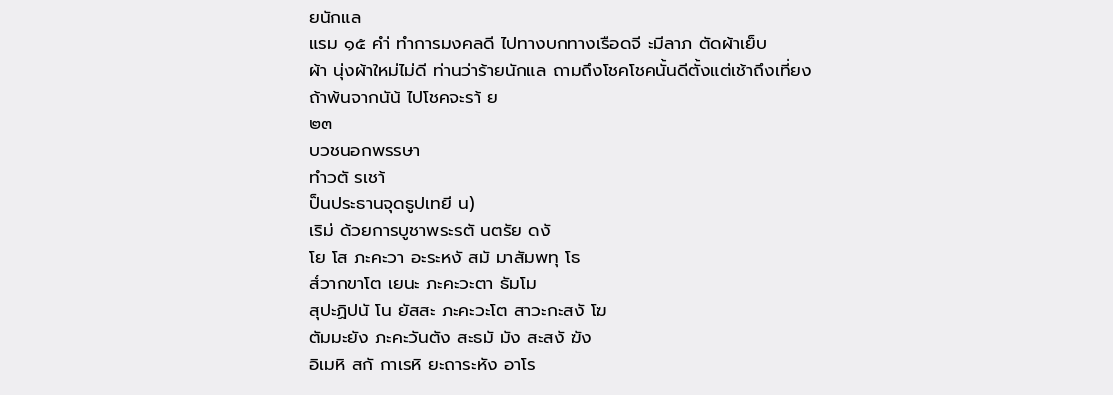ยนักแล
แรม ๑๕ คำ่ ทำการมงคลดี ไปทางบกทางเรือดจี ะมีลาภ ตัดผ้าเย็บ
ผ้า นุ่งผ้าใหม่ไม่ดี ท่านว่าร้ายนักแล ถามถึงโชคโชคนั้นดีตั้งแต่เช้าถึงเที่ยง
ถ้าพ้นจากนัน้ ไปโชคจะรา้ ย
๒๓
บวชนอกพรรษา
ทำวตั รเชา้
ป็นประธานจุดธูปเทยี น)
เริม่ ด้วยการบูชาพระรตั นตรัย ดงั
โย โส ภะคะวา อะระหงั สมั มาสัมพทุ โธ
ส๎วากขาโต เยนะ ภะคะวะตา ธัมโม
สุปะฏิปนั โน ยัสสะ ภะคะวะโต สาวะกะสงั โฆ
ตัมมะยัง ภะคะวันตัง สะธมั มัง สะสงั ฆัง
อิเมหิ สกั กาเรหิ ยะถาระหัง อาโร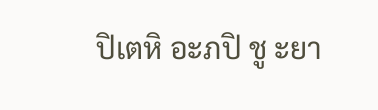ปิเตหิ อะภปิ ชู ะยา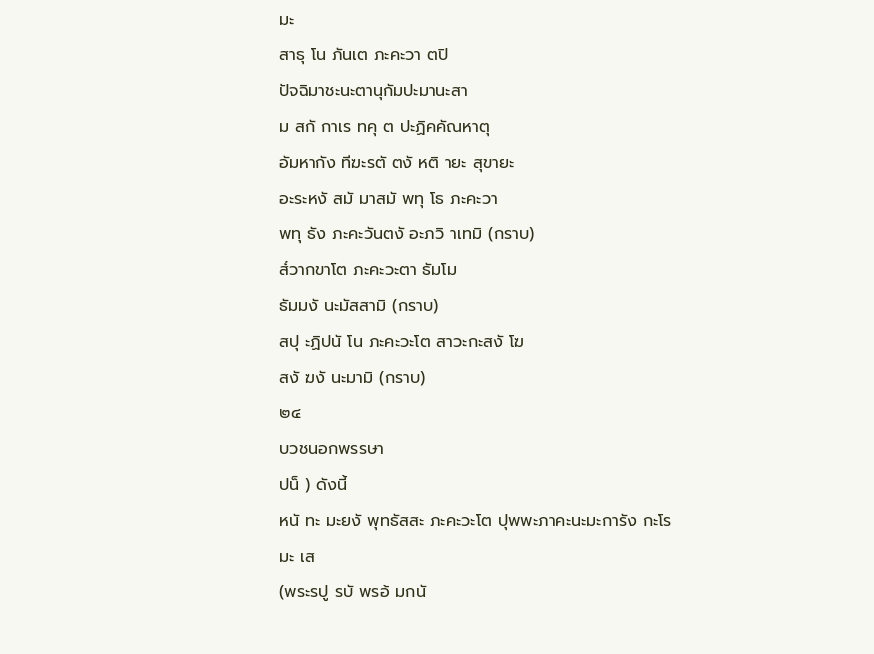มะ
สาธุ โน ภันเต ภะคะวา ตปิ
ปัจฉิมาชะนะตานุกัมปะมานะสา
ม สกั กาเร ทคุ ต ปะฏิคคัณหาตุ
อัมหากัง ทีฆะรตั ตงั หติ ายะ สุขายะ
อะระหงั สมั มาสมั พทุ โธ ภะคะวา
พทุ ธัง ภะคะวันตงั อะภวิ าเทมิ (กราบ)
ส๎วากขาโต ภะคะวะตา ธัมโม
ธัมมงั นะมัสสามิ (กราบ)
สปุ ะฏิปนั โน ภะคะวะโต สาวะกะสงั โฆ
สงั ฆงั นะมามิ (กราบ)
๒๔
บวชนอกพรรษา
ปน็ ) ดังนี้
หนั ทะ มะยงั พุทธัสสะ ภะคะวะโต ปุพพะภาคะนะมะการัง กะโร
มะ เส
(พระรปู รบั พรอ้ มกนั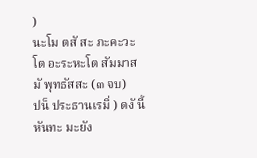)
นะโม ตสั สะ ภะคะวะโต อะระหะโต สัมมาสมั พุทธัสสะ (๓ จบ)
ปน็ ประธานเรมิ่ ) ดงั นี้
หันทะ มะยัง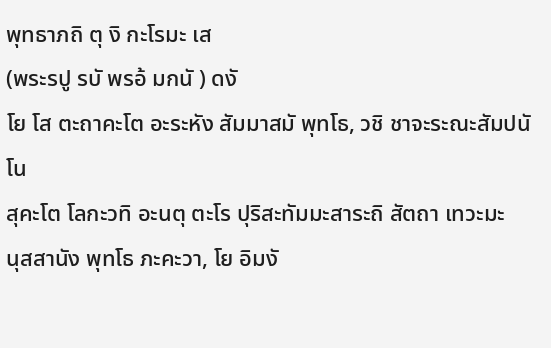พุทธาภถิ ตุ งิ กะโรมะ เส
(พระรปู รบั พรอ้ มกนั ) ดงั
โย โส ตะถาคะโต อะระหัง สัมมาสมั พุทโธ, วชิ ชาจะระณะสัมปนั โน
สุคะโต โลกะวทิ อะนตุ ตะโร ปุริสะทัมมะสาระถิ สัตถา เทวะมะ
นุสสานัง พุทโธ ภะคะวา, โย อิมงั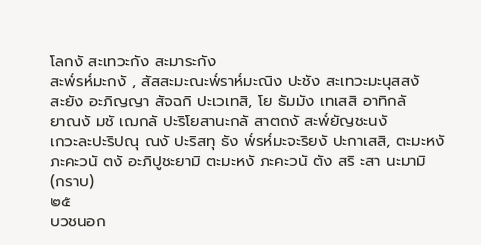โลกงั สะเทวะกัง สะมาระกัง
สะพ๎รห๎มะกงั , สัสสะมะณะพ๎ราห๎มะณิง ปะชัง สะเทวะมะนุสสงั
สะยัง อะภิญญา สัจฉกิ ปะเวเทสิ, โย ธัมมัง เทเสสิ อาทิกลั
ยาณงั มชั เฌกลั ปะริโยสานะกลั สาตถงั สะพ๎ยัญชะนงั
เกวะละปะริปณุ ณงั ปะริสทุ ธัง พ๎รห๎มะจะริยงั ปะกาเสสิ, ตะมะหงั
ภะคะวนั ตงั อะภิปูชะยามิ ตะมะหงั ภะคะวนั ตัง สริ ะสา นะมามิ
(กราบ)
๒๕
บวชนอก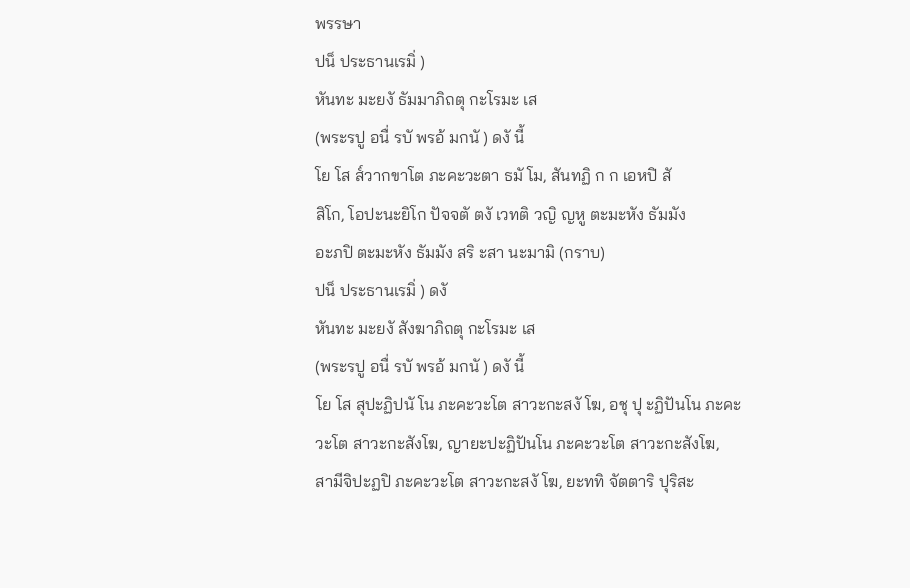พรรษา
ปน็ ประธานเรมิ่ )
หันทะ มะยงั ธัมมาภิถตุ กะโรมะ เส
(พระรปู อนื่ รบั พรอ้ มกนั ) ดงั นี้
โย โส ส๎วากขาโต ภะคะวะตา ธมั โม, สันทฏิ ก ก เอหปิ สั
สิโก, โอปะนะยิโก ปัจจตั ตงั เวทติ วญิ ญหู ตะมะหัง ธัมมัง
อะภปิ ตะมะหัง ธัมมัง สริ ะสา นะมามิ (กราบ)
ปน็ ประธานเรมิ่ ) ดงั
หันทะ มะยงั สังฆาภิถตุ กะโรมะ เส
(พระรปู อนื่ รบั พรอ้ มกนั ) ดงั นี้
โย โส สุปะฏิปนั โน ภะคะวะโต สาวะกะสงั โฆ, อชุ ปุ ะฏิปันโน ภะคะ
วะโต สาวะกะสังโฆ, ญายะปะฏิปันโน ภะคะวะโต สาวะกะสังโฆ,
สามีจิปะฏปิ ภะคะวะโต สาวะกะสงั โฆ, ยะททิ จัตตาริ ปุริสะ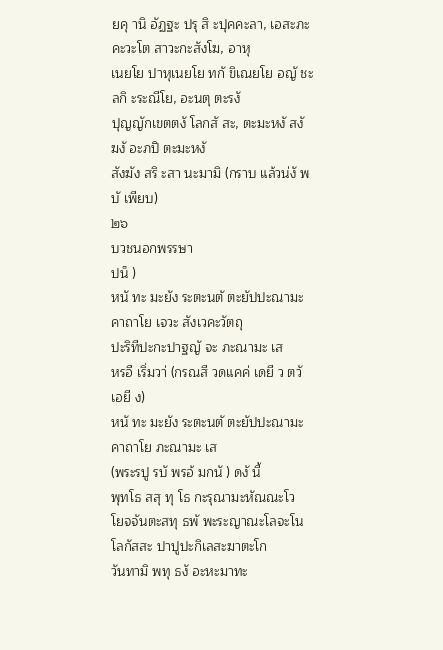ยคุ านิ อัฏฐะ ปรุ สิ ะปุคคะลา, เอสะภะคะวะโต สาวะกะสังโฆ, อาหุ
เนยโย ปาหุเนยโย ทกั ขิเณยโย อญั ชะลกิ ะระณีโย, อะนตุ ตะรงั
ปุญญักเขตตงั โลกสั สะ, ตะมะหงั สงั ฆงั อะภปิ ตะมะหงั
สังฆัง สริ ะสา นะมามิ (กราบ แล้วน่งั พบั เพียบ)
๒๖
บวชนอกพรรษา
ปน็ )
หนั ทะ มะยัง ระตะนตั ตะยัปปะณามะคาถาโย เจวะ สังเวคะวัตถุ
ปะริทีปะกะปาฐญั จะ ภะณามะ เส
หรอื เริ่มวา่ (กรณสี วดแคค่ เดยี ว ตวั เอยี ง)
หนั ทะ มะยัง ระตะนตั ตะยัปปะณามะคาถาโย ภะณามะ เส
(พระรปู รบั พรอ้ มกนั ) ดงั นี้
พุทโธ สสุ ทุ โธ กะรุณามะหัณณะโว
โยจจันตะสทุ ธพั พะระญาณะโลจะโน
โลกัสสะ ปาปูปะกิเลสะฆาตะโก
วันทามิ พทุ ธงั อะหะมาทะ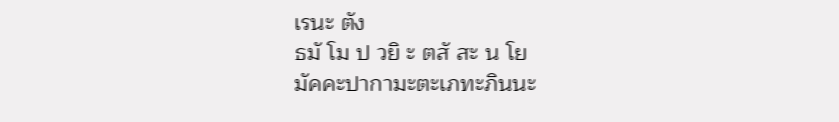เรนะ ตัง
ธมั โม ป วยิ ะ ตสั สะ น โย
มัคคะปากามะตะเภทะภินนะ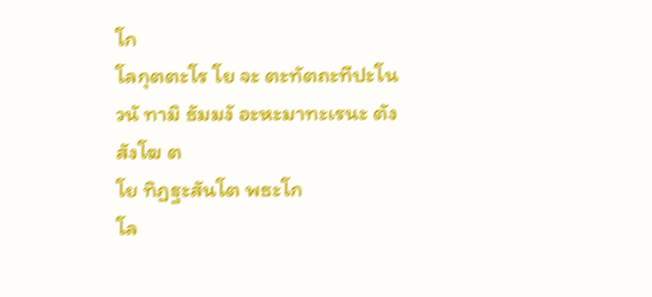โก
โลกุตตะโร โย จะ ตะทัตถะทีปะโน
วนั ทามิ ธัมมงั อะหะมาทะเรนะ ตัง
สังโฆ ต
โย ทิฏฐะสันโต พธะโก
โล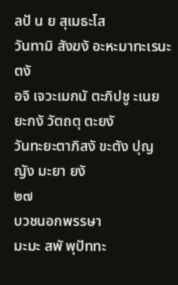ลปั น ย สุเมธะโส
วันทามิ สังฆงั อะหะมาทะเรนะ ตงั
อจิ เจวะเมกนั ตะภิปชู ะเนยยะกงั วัตถตุ ตะยงั
วันทะยะตาภิสงั ขะตัง ปุญญัง มะยา ยงั
๒๗
บวชนอกพรรษา
มะมะ สพั พุปัททะ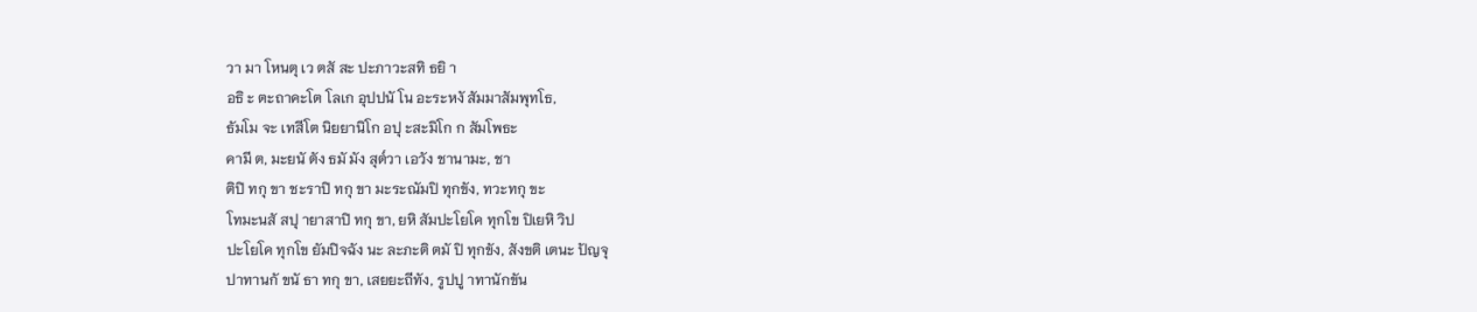วา มา โหนตุ เว ตสั สะ ปะภาวะสทิ ธยิ า
อธิ ะ ตะถาคะโต โลเก อุปปนั โน อะระหงั สัมมาสัมพุทโธ,
ธัมโม จะ เทสีโต นิยยานิโก อปุ ะสะมิโก ก สัมโพธะ
คามี ต, มะยนั ตัง ธมั มัง สุต๎วา เอวัง ชานามะ, ชา
ติปิ ทกุ ขา ชะราปิ ทกุ ขา มะระณัมปิ ทุกขัง, ทวะทกุ ขะ
โทมะนสั สปุ ายาสาปิ ทกุ ขา, ยหิ สัมปะโยโค ทุกโข ปิเยหิ วิป
ปะโยโค ทุกโข ยัมปิจฉัง นะ ละภะติ ตมั ปิ ทุกขัง, สังขติ เตนะ ปัญจุ
ปาทานกั ขนั ธา ทกุ ขา, เสยยะถีทัง, รูปปู าทานักขัน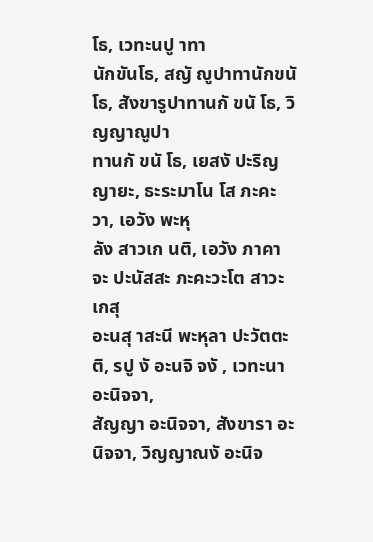โธ, เวทะนปู าทา
นักขันโธ, สญั ญูปาทานักขนั โธ, สังขารูปาทานกั ขนั โธ, วิญญาณูปา
ทานกั ขนั โธ, เยสงั ปะริญญายะ, ธะระมาโน โส ภะคะวา, เอวัง พะหุ
ลัง สาวเก นติ, เอวัง ภาคา จะ ปะนัสสะ ภะคะวะโต สาวะเกสุ
อะนสุ าสะนี พะหุลา ปะวัตตะติ, รปู งั อะนจิ จงั , เวทะนา อะนิจจา,
สัญญา อะนิจจา, สังขารา อะนิจจา, วิญญาณงั อะนิจ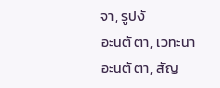จา, รูปงั
อะนตั ตา, เวทะนา อะนตั ตา, สัญ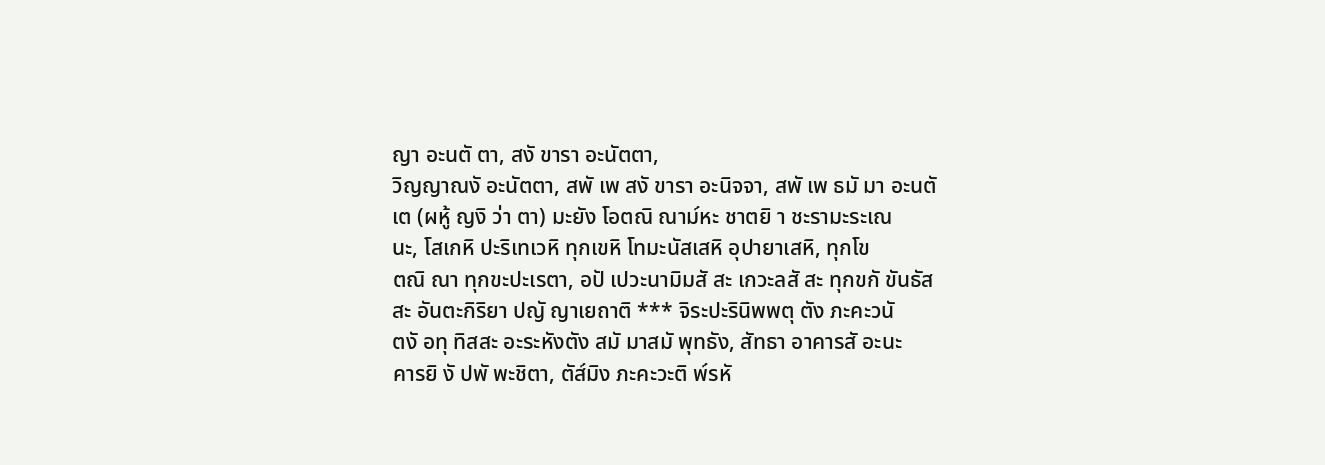ญา อะนตั ตา, สงั ขารา อะนัตตา,
วิญญาณงั อะนัตตา, สพั เพ สงั ขารา อะนิจจา, สพั เพ ธมั มา อะนตั
เต (ผหู้ ญงิ ว่า ตา) มะยัง โอตณิ ณาม๎หะ ชาตยิ า ชะรามะระเณ
นะ, โสเกหิ ปะริเทเวหิ ทุกเขหิ โทมะนัสเสหิ อุปายาเสหิ, ทุกโข
ตณิ ณา ทุกขะปะเรตา, อปั เปวะนามิมสั สะ เกวะลสั สะ ทุกขกั ขันธัส
สะ อันตะกิริยา ปญั ญาเยถาติ *** จิระปะรินิพพตุ ตัง ภะคะวนั
ตงั อทุ ทิสสะ อะระหังตัง สมั มาสมั พุทธัง, สัทธา อาคารสั อะนะ
คารยิ งั ปพั พะชิตา, ตัส๎มิง ภะคะวะติ พ๎รหั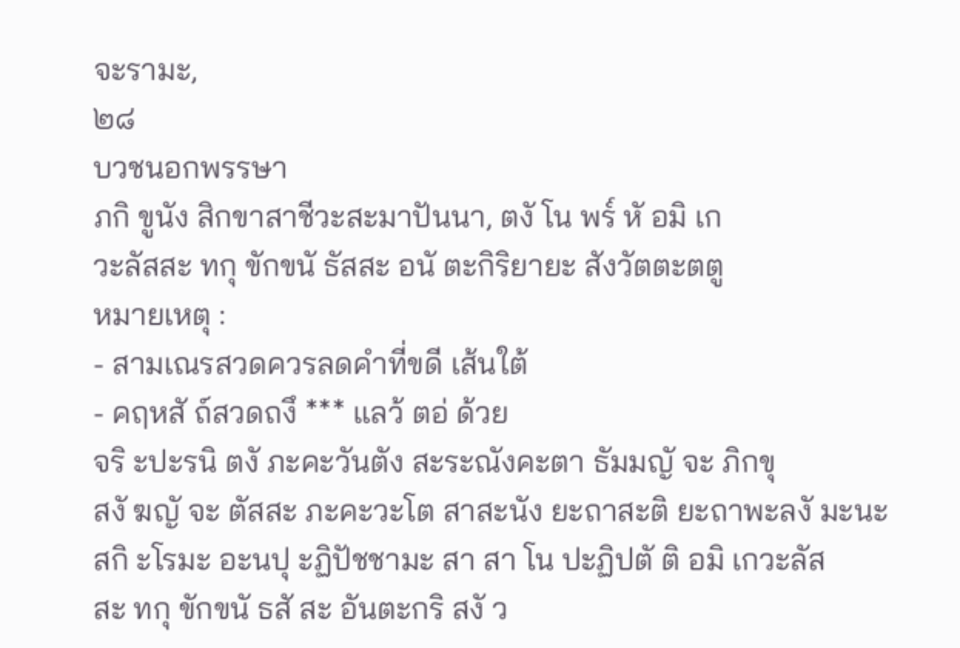จะรามะ,
๒๘
บวชนอกพรรษา
ภกิ ขูนัง สิกขาสาชีวะสะมาปันนา, ตงั โน พร๎ หั อมิ เก
วะลัสสะ ทกุ ขักขนั ธัสสะ อนั ตะกิริยายะ สังวัตตะตตู
หมายเหตุ :
- สามเณรสวดควรลดคำที่ขดี เส้นใต้
- คฤหสั ถ์สวดถงึ *** แลว้ ตอ่ ด้วย
จริ ะปะรนิ ตงั ภะคะวันตัง สะระณังคะตา ธัมมญั จะ ภิกขุ
สงั ฆญั จะ ตัสสะ ภะคะวะโต สาสะนัง ยะถาสะติ ยะถาพะลงั มะนะ
สกิ ะโรมะ อะนปุ ะฏิปัชชามะ สา สา โน ปะฏิปตั ติ อมิ เกวะลัส
สะ ทกุ ขักขนั ธสั สะ อันตะกริ สงั ว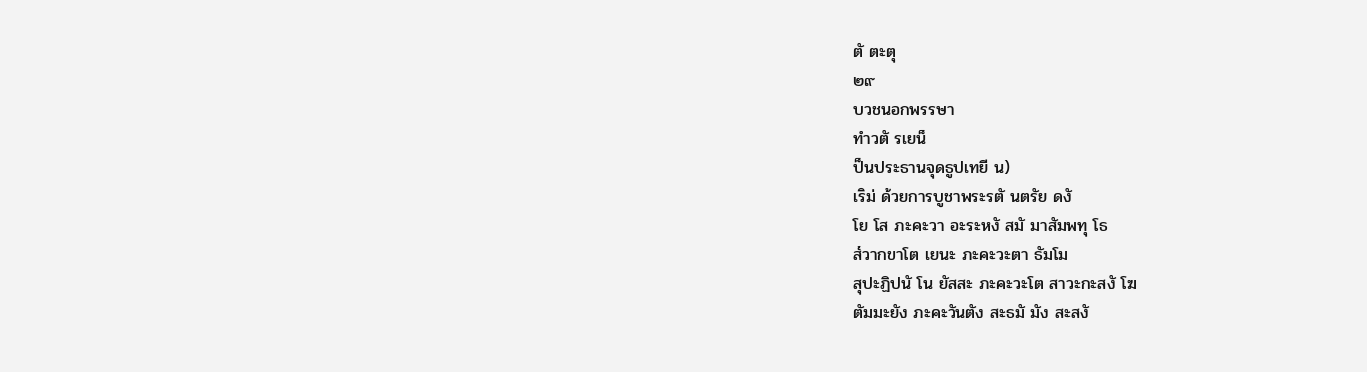ตั ตะตุ
๒๙
บวชนอกพรรษา
ทำวตั รเยน็
ป็นประธานจุดธูปเทยี น)
เริม่ ด้วยการบูชาพระรตั นตรัย ดงั
โย โส ภะคะวา อะระหงั สมั มาสัมพทุ โธ
ส๎วากขาโต เยนะ ภะคะวะตา ธัมโม
สุปะฏิปนั โน ยัสสะ ภะคะวะโต สาวะกะสงั โฆ
ตัมมะยัง ภะคะวันตัง สะธมั มัง สะสงั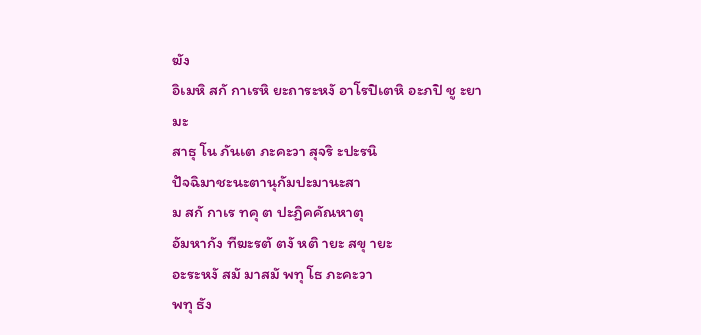ฆัง
อิเมหิ สกั กาเรหิ ยะถาระหงั อาโรปิเตหิ อะภปิ ชู ะยามะ
สาธุ โน ภันเต ภะคะวา สุจริ ะปะรนิ
ปัจฉิมาชะนะตานุกัมปะมานะสา
ม สกั กาเร ทคุ ต ปะฏิคคัณหาตุ
อัมหากัง ทีฆะรตั ตงั หติ ายะ สขุ ายะ
อะระหงั สมั มาสมั พทุ โธ ภะคะวา
พทุ ธัง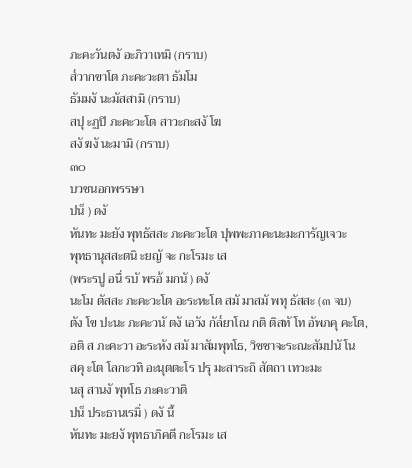ภะคะวันตงั อะภิวาเทมิ (กราบ)
ส๎วากขาโต ภะคะวะตา ธัมโม
ธัมมงั นะมัสสามิ (กราบ)
สปุ ะฏปิ ภะคะวะโต สาวะกะสงั โฆ
สงั ฆงั นะมามิ (กราบ)
๓๐
บวชนอกพรรษา
ปน็ ) ดงั
หันทะ มะยัง พุทธัสสะ ภะคะวะโต ปุพพะภาคะนะมะการัญเจวะ
พุทธานุสสะตนิ ะยญั จะ กะโรมะ เส
(พระรปู อนื่ รบั พรอ้ มกนั ) ดงั
นะโม ตัสสะ ภะคะวะโต อะระหะโต สมั มาสมั พทุ ธัสสะ (๓ จบ)
ตัง โข ปะนะ ภะคะวนั ตงั เอวัง กัล๎ยาโณ กติ ติสทั โท อัพภคุ คะโต,
อติ ส ภะคะวา อะระหัง สมั มาสัมพุทโธ, วิชชาจะระณะสัมปนั โน
สคุ ะโต โลกะวทิ อะนุตตะโร ปรุ มะสาระถิ สัตถา เทวะมะ
นสุ สานงั พุทโธ ภะคะวาติ
ปน็ ประธานเรมิ่ ) ดงั นี้
หันทะ มะยงั พุทธาภิคตี กะโรมะ เส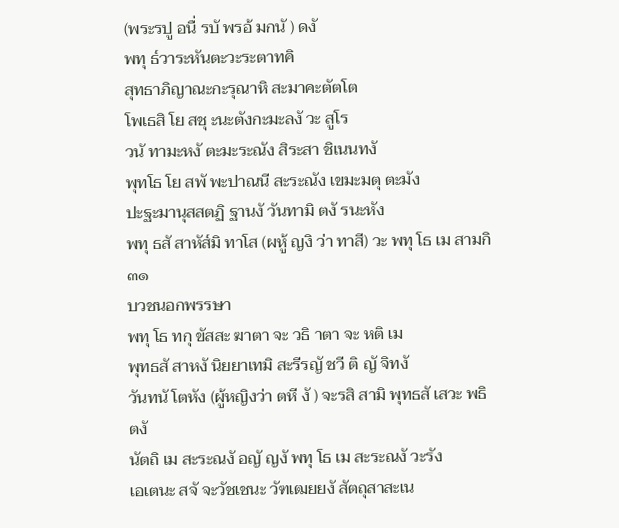(พระรปู อนื่ รบั พรอ้ มกนั ) ดงั
พทุ ธ๎วาระหันตะวะระตาทคิ
สุทธาภิญาณะกะรุณาหิ สะมาคะตัตโต
โพเธสิ โย สชุ ะนะตังกะมะลงั วะ สูโร
วนั ทามะหงั ตะมะระณัง สิระสา ชิเนนทงั
พุทโธ โย สพั พะปาณนี สะระณัง เขมะมตุ ตะมัง
ปะฐะมานุสสตฏิ ฐานงั วันทามิ ตงั รนะหัง
พทุ ธสั สาหัส๎มิ ทาโส (ผหู้ ญงิ ว่า ทาสี) วะ พทุ โธ เม สามกิ
๓๑
บวชนอกพรรษา
พทุ โธ ทกุ ขัสสะ ฆาตา จะ วธิ าตา จะ หติ เม
พุทธสั สาหงั นิยยาเทมิ สะรีรญั ชวี ติ ญั จิทงั
วันทนั โตหัง (ผู้หญิงว่า ตหี งั ) จะรสิ สามิ พุทธสั เสวะ พธิตงั
นัตถิ เม สะระณงั อญั ญงั พทุ โธ เม สะระณงั วะรัง
เอเตนะ สจั จะวัชเชนะ วัฑเฒยยงั สัตถุสาสะเน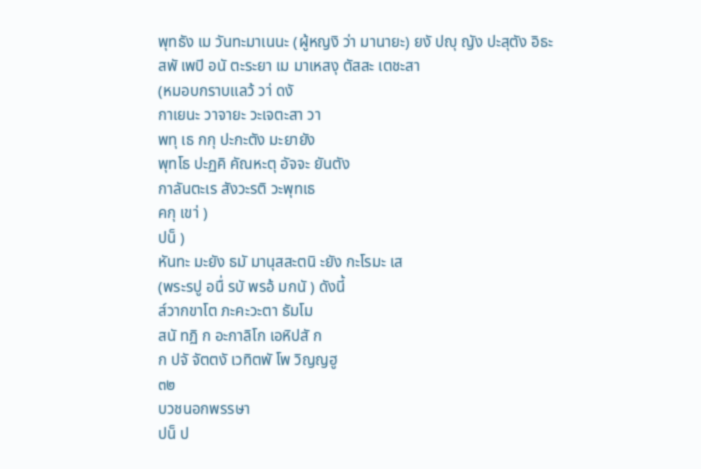พุทธัง เม วันทะมาเนนะ (ผู้หญงิ ว่า มานายะ) ยงั ปญุ ญัง ปะสุตัง อิธะ
สพั เพปิ อนั ตะระยา เม มาเหสงุ ตัสสะ เตชะสา
(หมอบกราบแลว้ วา่ ดงั
กาเยนะ วาจายะ วะเจตะสา วา
พทุ เธ กกุ ปะกะตัง มะยายัง
พุทโธ ปะฏคิ คัณหะตุ อัจจะ ยันตัง
กาลันตะเร สังวะรติ วะพุทเธ
คกุ เขา่ )
ปน็ )
หันทะ มะยัง ธมั มานุสสะตนิ ะยัง กะโรมะ เส
(พระรปู อนื่ รบั พรอ้ มกนั ) ดังนี้
ส๎วากขาโต ภะคะวะตา ธัมโม
สนั ทฏิ ก อะกาลิโก เอหิปสั ก
ก ปจั จัตตงั เวทิตพั โพ วิญญฮู
๓๒
บวชนอกพรรษา
ปน็ ป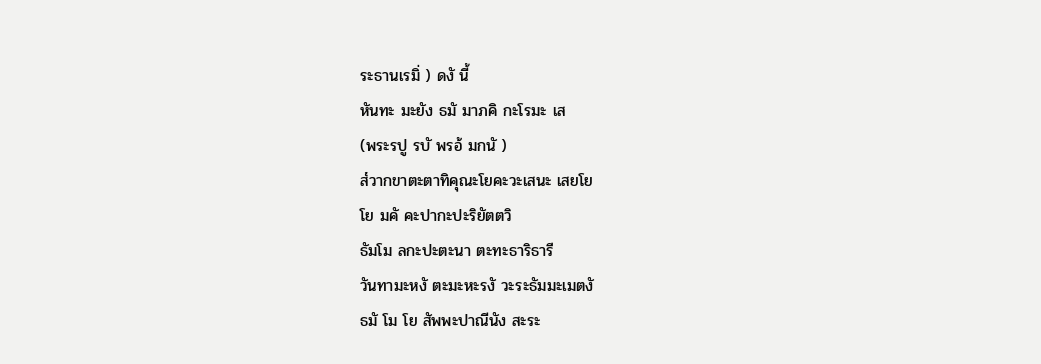ระธานเรมิ่ ) ดงั นี้
หันทะ มะยัง ธมั มาภคิ กะโรมะ เส
(พระรปู รบั พรอ้ มกนั )
ส๎วากขาตะตาทิคุณะโยคะวะเสนะ เสยโย
โย มคั คะปากะปะริยัตตวิ
ธัมโม ลกะปะตะนา ตะทะธาริธารี
วันทามะหงั ตะมะหะรงั วะระธัมมะเมตงั
ธมั โม โย สัพพะปาณีนัง สะระ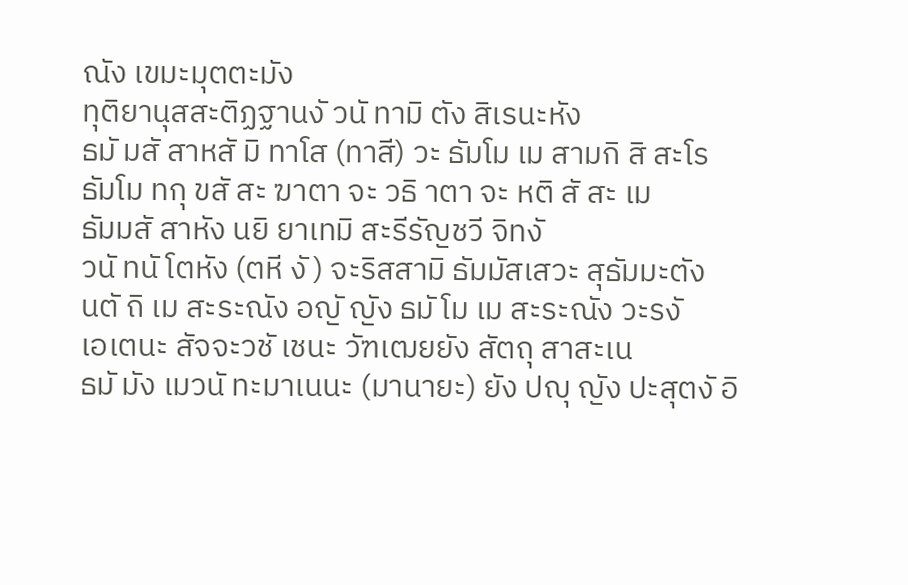ณัง เขมะมุตตะมัง
ทุติยานุสสะติฏฐานงั วนั ทามิ ตัง สิเรนะหัง
ธมั มสั สาหสั มิ ทาโส (ทาสี) วะ ธัมโม เม สามกิ สิ สะโร
ธัมโม ทกุ ขสั สะ ฆาตา จะ วธิ าตา จะ หติ สั สะ เม
ธัมมสั สาหัง นยิ ยาเทมิ สะรีรัญชวี จิทงั
วนั ทนั โตหัง (ตหี งั ) จะริสสามิ ธัมมัสเสวะ สุธัมมะตัง
นตั ถิ เม สะระณัง อญั ญัง ธมั โม เม สะระณัง วะรงั
เอเตนะ สัจจะวชั เชนะ วัฑเฒยยัง สัตถุ สาสะเน
ธมั มัง เมวนั ทะมาเนนะ (มานายะ) ยัง ปญุ ญัง ปะสุตงั อิ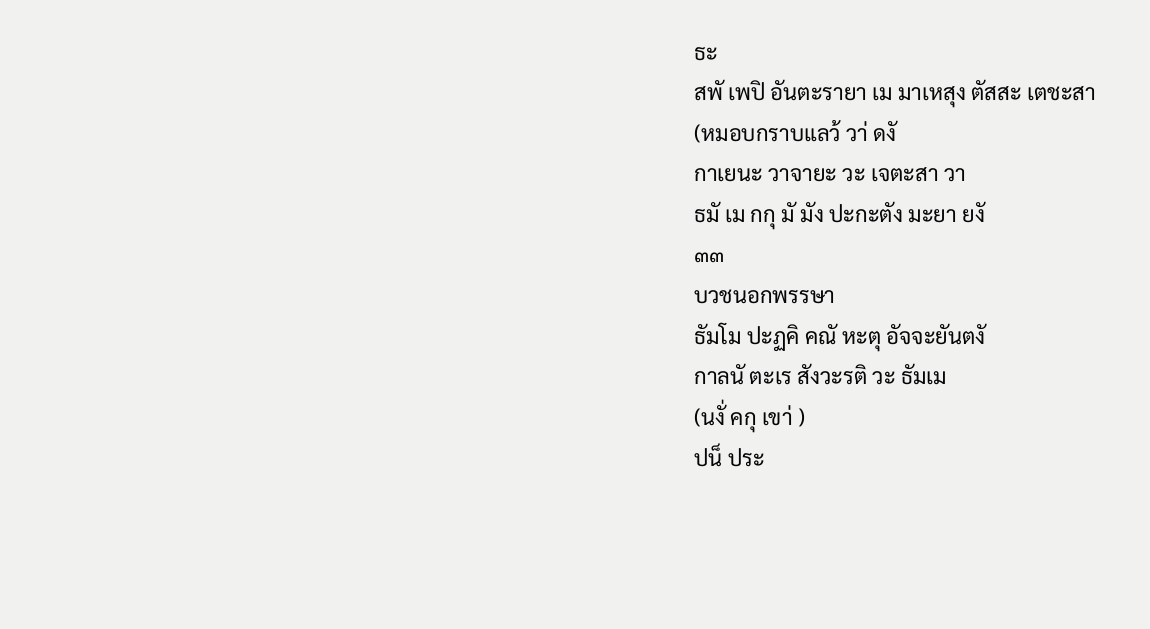ธะ
สพั เพปิ อันตะรายา เม มาเหสุง ตัสสะ เตชะสา
(หมอบกราบแลว้ วา่ ดงั
กาเยนะ วาจายะ วะ เจตะสา วา
ธมั เม กกุ มั มัง ปะกะตัง มะยา ยงั
๓๓
บวชนอกพรรษา
ธัมโม ปะฏคิ คณั หะตุ อัจจะยันตงั
กาลนั ตะเร สังวะรติ วะ ธัมเม
(นงั่ คกุ เขา่ )
ปน็ ประ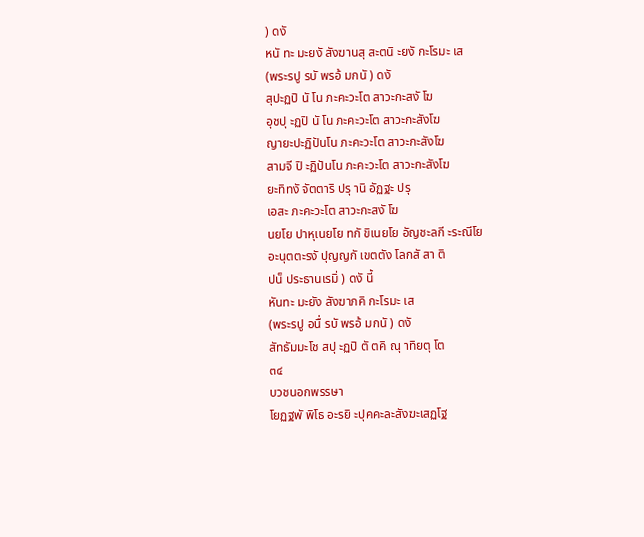) ดงั
หนั ทะ มะยงั สังฆานสุ สะตนิ ะยงั กะโรมะ เส
(พระรปู รบั พรอ้ มกนั ) ดงั
สุปะฏปิ นั โน ภะคะวะโต สาวะกะสงั โฆ
อุชปุ ะฏปิ นั โน ภะคะวะโต สาวะกะสังโฆ
ญายะปะฏิปันโน ภะคะวะโต สาวะกะสังโฆ
สามจี ปิ ะฏิปันโน ภะคะวะโต สาวะกะสังโฆ
ยะทิทงั จัตตาริ ปรุ านิ อัฏฐะ ปรุ
เอสะ ภะคะวะโต สาวะกะสงั โฆ
นยโย ปาหุเนยโย ทกั ขิเนยโย อัญชะลกี ะระณีโย
อะนุตตะรงั ปุญญกั เขตตัง โลกสั สา ติ
ปน็ ประธานเรมิ่ ) ดงั นี้
หันทะ มะยัง สังฆาภคิ กะโรมะ เส
(พระรปู อนื่ รบั พรอ้ มกนั ) ดงั
สัทธัมมะโช สปุ ะฏปิ ตั ตคิ ณุ าทิยตุ โต
๓๔
บวชนอกพรรษา
โยฏฐพั พิโธ อะรยิ ะปุคคะละสังฆะเสฏโฐ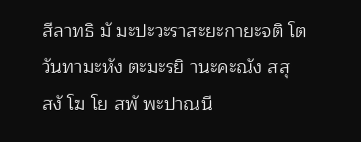สีลาทธิ มั มะปะวะราสะยะกายะจติ โต
วันทามะหัง ตะมะรยิ านะคะณัง สสุ
สงั โฆ โย สพั พะปาณนี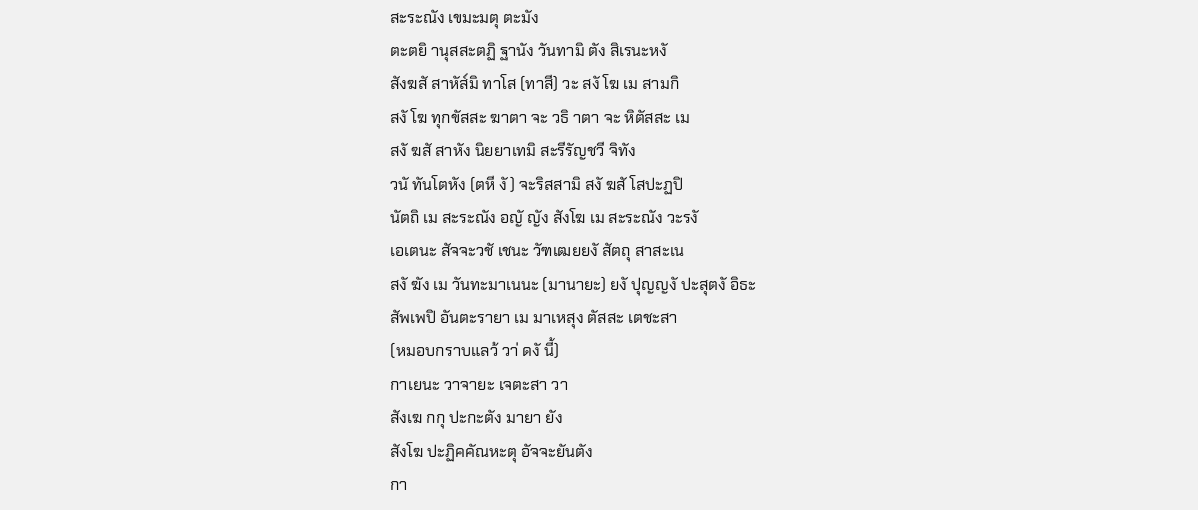สะระณัง เขมะมตุ ตะมัง
ตะตยิ านุสสะตฏิ ฐานัง วันทามิ ตัง สิเรนะหงั
สังฆสั สาหัส๎มิ ทาโส (ทาสี) วะ สงั โฆ เม สามกิ
สงั โฆ ทุกขัสสะ ฆาตา จะ วธิ าตา จะ หิตัสสะ เม
สงั ฆสั สาหัง นิยยาเทมิ สะรีรัญชวี จิทัง
วนั ทันโตหัง (ตหี งั ) จะริสสามิ สงั ฆสั โสปะฏปิ
นัตถิ เม สะระณัง อญั ญัง สังโฆ เม สะระณัง วะรงั
เอเตนะ สัจจะวชั เชนะ วัฑเฒยยงั สัตถุ สาสะเน
สงั ฆัง เม วันทะมาเนนะ (มานายะ) ยงั ปุญญงั ปะสุตงั อิธะ
สัพเพปิ อันตะรายา เม มาเหสุง ตัสสะ เตชะสา
(หมอบกราบแลว้ วา่ ดงั นี้)
กาเยนะ วาจายะ เจตะสา วา
สังเฆ กกุ ปะกะตัง มายา ยัง
สังโฆ ปะฏิคคัณหะตุ อัจจะยันตัง
กา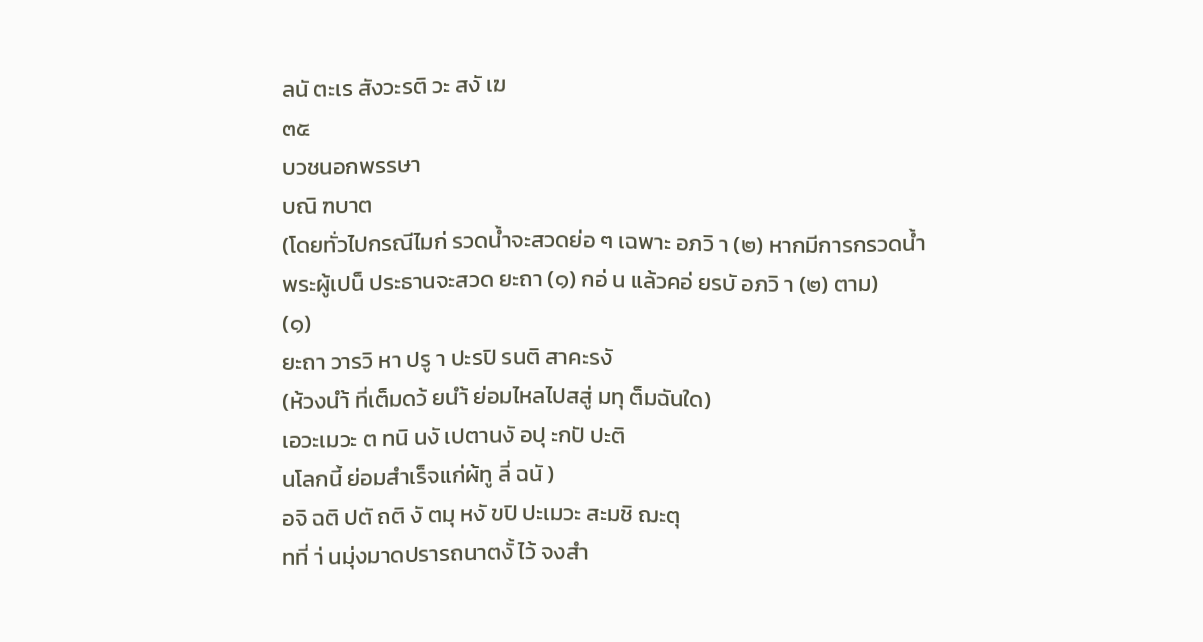ลนั ตะเร สังวะรติ วะ สงั เฆ
๓๕
บวชนอกพรรษา
บณิ ฑบาต
(โดยทั่วไปกรณีไมก่ รวดน้ำจะสวดย่อ ๆ เฉพาะ อภวิ า (๒) หากมีการกรวดน้ำ
พระผู้เปน็ ประธานจะสวด ยะถา (๑) กอ่ น แล้วคอ่ ยรบั อภวิ า (๒) ตาม)
(๑)
ยะถา วารวิ หา ปรู า ปะรปิ รนติ สาคะรงั
(ห้วงนำ้ ที่เต็มดว้ ยนำ้ ย่อมไหลไปสสู่ มทุ ต็มฉันใด)
เอวะเมวะ ต ทนิ นงั เปตานงั อปุ ะกปั ปะติ
นโลกนี้ ย่อมสำเร็จแก่ผ้ทู ลี่ ฉนั )
อจิ ฉติ ปตั ถติ งั ตมุ หงั ขปิ ปะเมวะ สะมชิ ฌะตุ
ทที่ า่ นมุ่งมาดปรารถนาตงั้ ไว้ จงสำ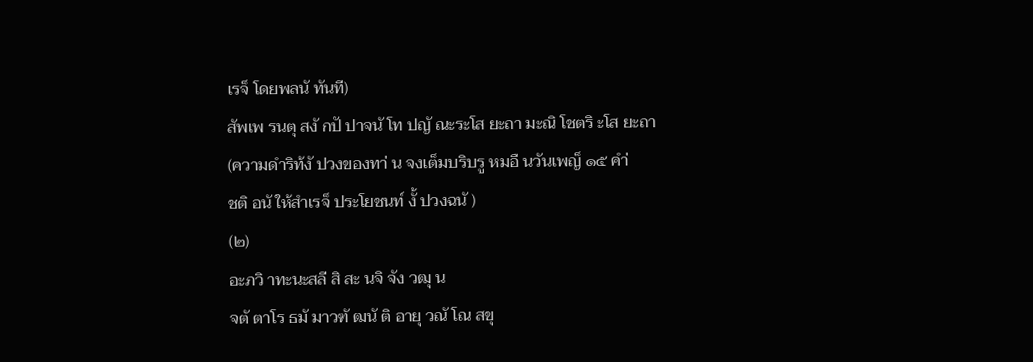เรจ็ โดยพลนั ทันที)
สัพเพ รนตุ สงั กปั ปาจนั โท ปญั ณะระโส ยะถา มะณิ โชตริ ะโส ยะถา
(ความดำริท้งั ปวงของทา่ น จงเต็มบริบรู หมอื นวันเพญ็ ๑๕ คำ่
ชติ อนั ให้สำเรจ็ ประโยชนท์ งั้ ปวงฉนั )
(๒)
อะภวิ าทะนะสลี สิ สะ นจิ จัง วฒุ น
จตั ตาโร ธมั มาวฑั ฒนั ติ อายุ วณั โณ สขุ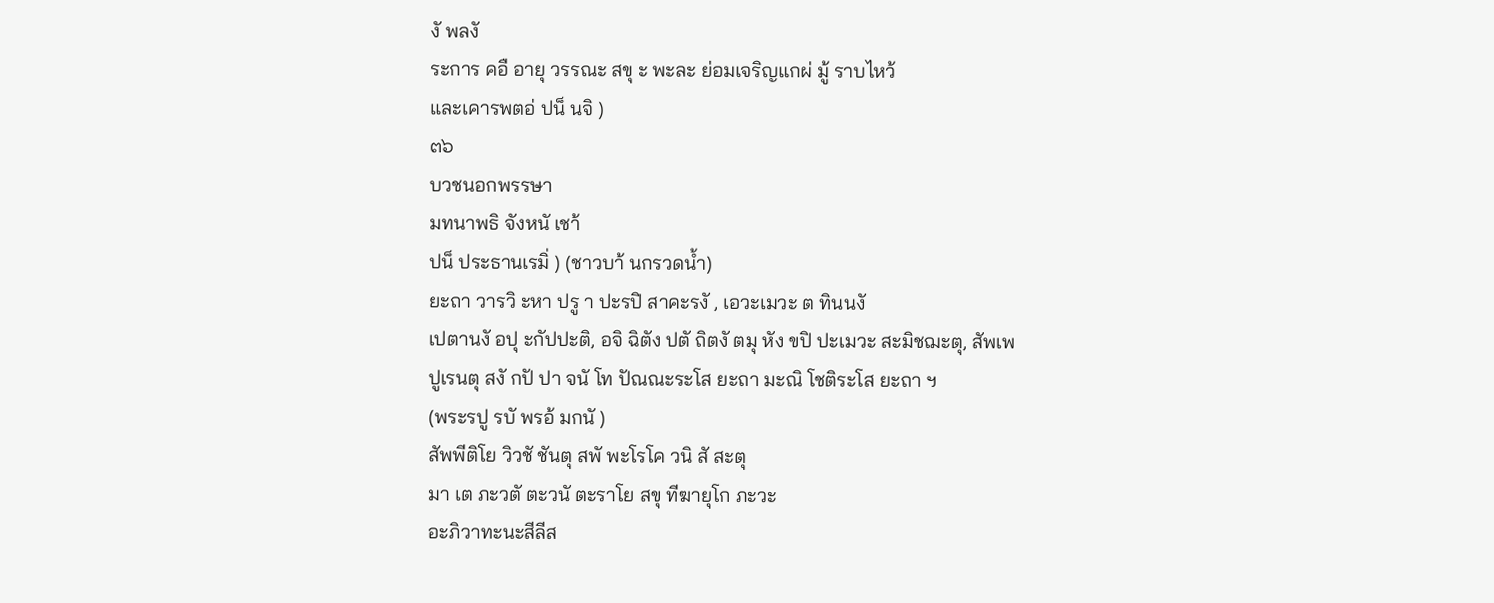งั พลงั
ระการ คอื อายุ วรรณะ สขุ ะ พะละ ย่อมเจริญแกผ่ มู้ ราบไหว้
และเคารพตอ่ ปน็ นจิ )
๓๖
บวชนอกพรรษา
มทนาพธิ จังหนั เชา้
ปน็ ประธานเรมิ่ ) (ชาวบา้ นกรวดน้ำ)
ยะถา วารวิ ะหา ปรู า ปะรปิ สาคะรงั , เอวะเมวะ ต ทินนงั
เปตานงั อปุ ะกัปปะติ, อจิ ฉิตัง ปตั ถิตงั ตมุ หัง ขปิ ปะเมวะ สะมิชฌะตุ, สัพเพ
ปูเรนตุ สงั กปั ปา จนั โท ปัณณะระโส ยะถา มะณิ โชติระโส ยะถา ฯ
(พระรปู รบั พรอ้ มกนั )
สัพพีติโย วิวชั ชันตุ สพั พะโรโค วนิ สั สะตุ
มา เต ภะวตั ตะวนั ตะราโย สขุ ทีฆายุโก ภะวะ
อะภิวาทะนะสีลีส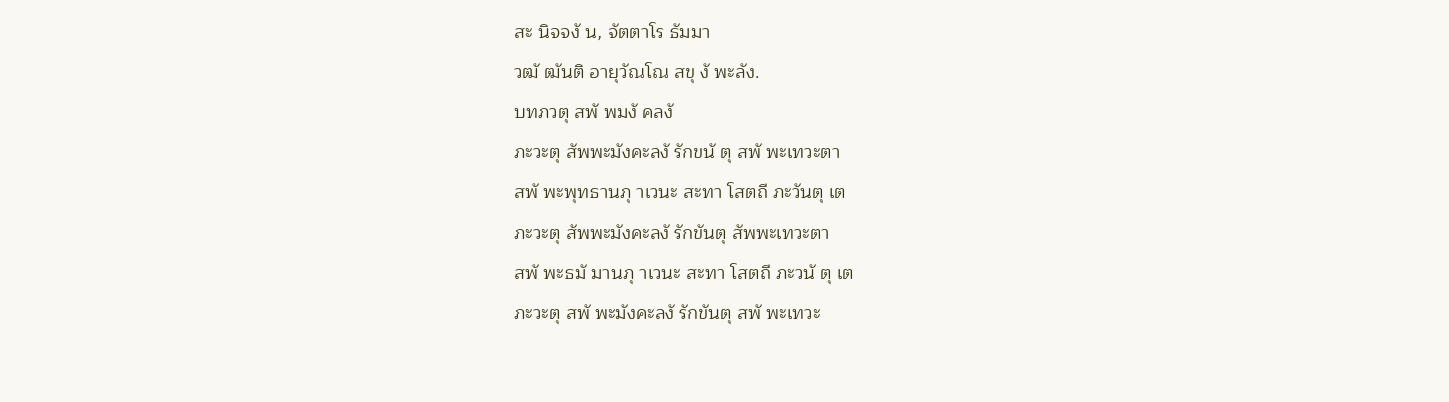สะ นิจจงั น, จัตตาโร ธัมมา
วฒั ฒันติ อายุวัณโณ สขุ งั พะลัง.
บทภวตุ สพั พมงั คลงั
ภะวะตุ สัพพะมังคะลงั รักขนั ตุ สพั พะเทวะตา
สพั พะพุทธานภุ าเวนะ สะทา โสตถี ภะวันตุ เต
ภะวะตุ สัพพะมังคะลงั รักขันตุ สัพพะเทวะตา
สพั พะธมั มานภุ าเวนะ สะทา โสตถี ภะวนั ตุ เต
ภะวะตุ สพั พะมังคะลงั รักขันตุ สพั พะเทวะ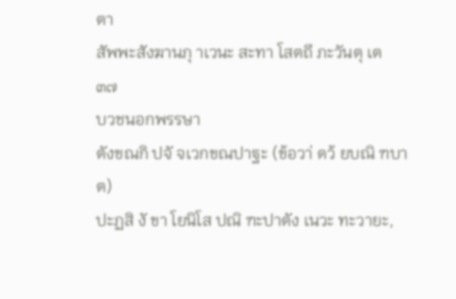ตา
สัพพะสังฆานภุ าเวนะ สะทา โสตถี ภะวันตุ เต
๓๗
บวชนอกพรรษา
ตังขณกิ ปจั จเวกขณปาฐะ (ข้อวา่ ดว้ ยบณิ ฑบาต)
ปะฏสิ งั ขา โยนิโส ปณิ ฑะปาตัง เนวะ ทะวายะ,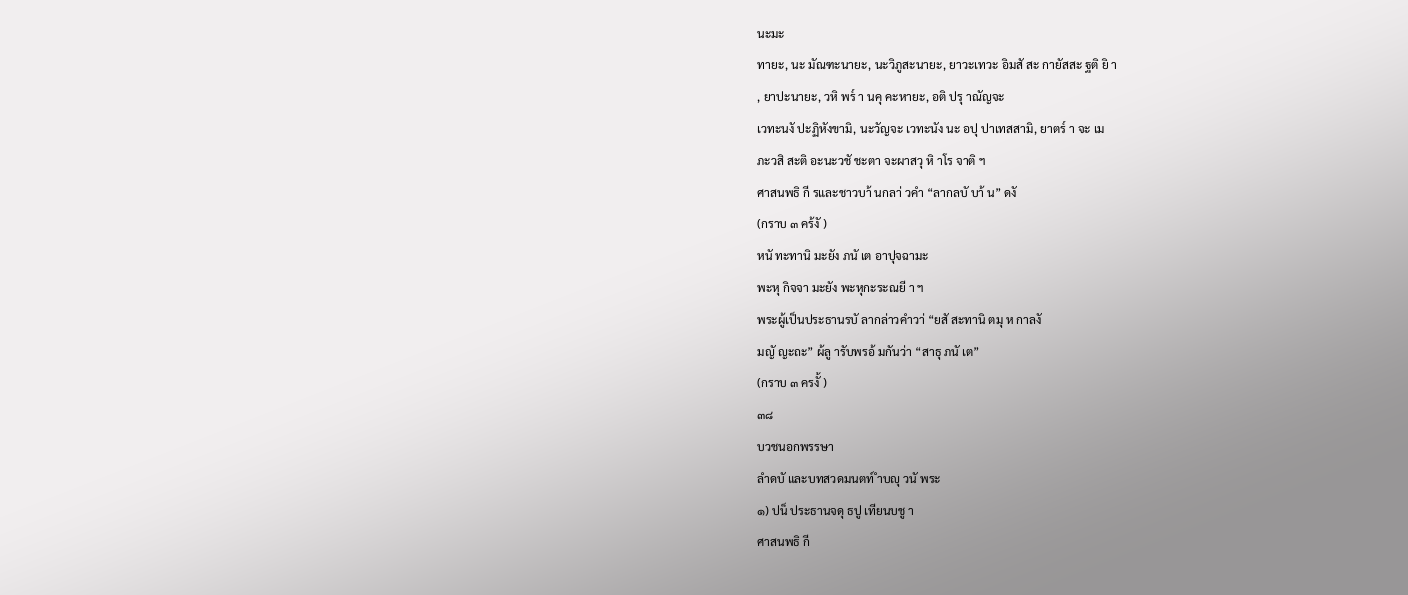นะมะ
ทายะ, นะ มัณฑะนายะ, นะวิภูสะนายะ, ยาวะเทวะ อิมสั สะ กายัสสะ ฐติ ยิ า
, ยาปะนายะ, วหิ พร๎ า นคุ คะหายะ, อติ ปรุ าณัญจะ
เวทะนงั ปะฏิหังขามิ, นะวัญจะ เวทะนัง นะ อปุ ปาเทสสามิ, ยาตร๎ า จะ เม
ภะวสิ สะติ อะนะวชั ชะตา จะผาสวุ หิ าโร จาติ ฯ
ศาสนพธิ กี รและชาวบา้ นกลา่ วคำ “ลากลบั บา้ น” ดงั
(กราบ ๓ คร้งั )
หนั ทะทานิ มะยัง ภนั เต อาปุจฉามะ
พะหุ กิจจา มะยัง พะหุกะระณยี า ฯ
พระผู้เป็นประธานรบั ลากล่าวคำวา่ “ยสั สะทานิ ตมุ ห กาลงั
มญั ญะถะ” ผ้ลู ารับพรอ้ มกันว่า “สาธุ ภนั เต”
(กราบ ๓ ครงั้ )
๓๘
บวชนอกพรรษา
ลำดบั และบทสวดมนตท์ ำบญุ วนั พระ
๑) ปน็ ประธานจดุ ธปู เทียนบชู า
ศาสนพธิ กี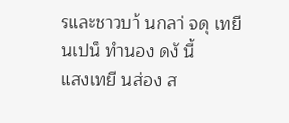รและชาวบา้ นกลา่ จดุ เทยี นเปน็ ทำนอง ดงั นี้
แสงเทยี นส่อง ส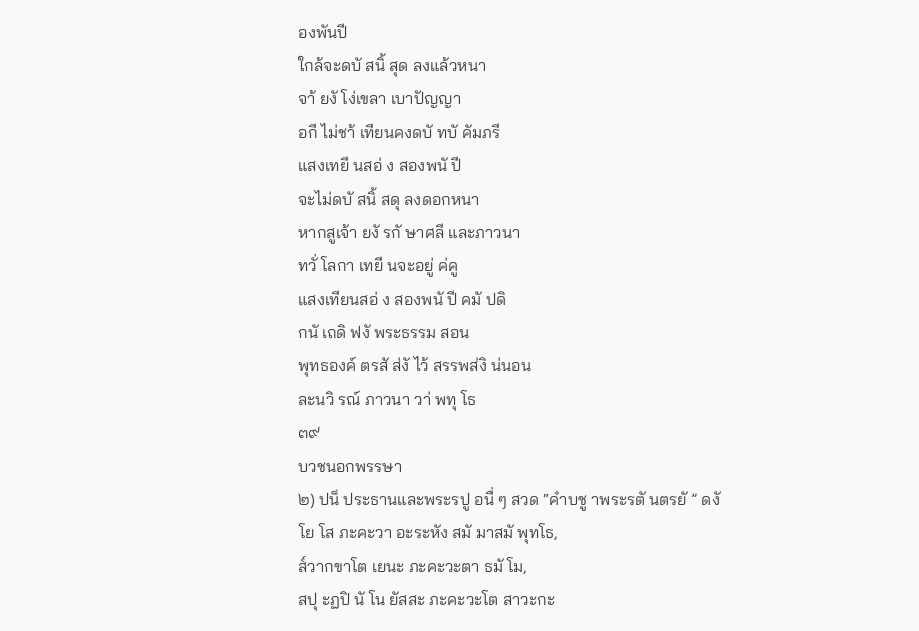องพันปี
ใกล้จะดบั สนิ้ สุด ลงแล้วหนา
จา้ ยงั โง่เขลา เบาปัญญา
อกี ไม่ชา้ เทียนคงดบั ทบั คัมภรี
แสงเทยี นสอ่ ง สองพนั ปี
จะไม่ดบั สนิ้ สดุ ลงดอกหนา
หากสูเจ้า ยงั รกั ษาศลี และภาวนา
ทวั่ โลกา เทยี นจะอยู่ ค่คู
แสงเทียนสอ่ ง สองพนั ปี คมั ปดิ
กนั เถดิ ฟงั พระธรรม สอน
พุทธองค์ ตรสั ส่งั ไว้ สรรพส่งิ น่นอน
ละนวิ รณ์ ภาวนา วา่ พทุ โธ
๓๙
บวชนอกพรรษา
๒) ปน็ ประธานและพระรปู อนื่ ๆ สวด “คำบชู าพระรตั นตรยั ” ดงั
โย โส ภะคะวา อะระหัง สมั มาสมั พุทโธ,
ส๎วากขาโต เยนะ ภะคะวะตา ธมั โม,
สปุ ะฏปิ นั โน ยัสสะ ภะคะวะโต สาวะกะ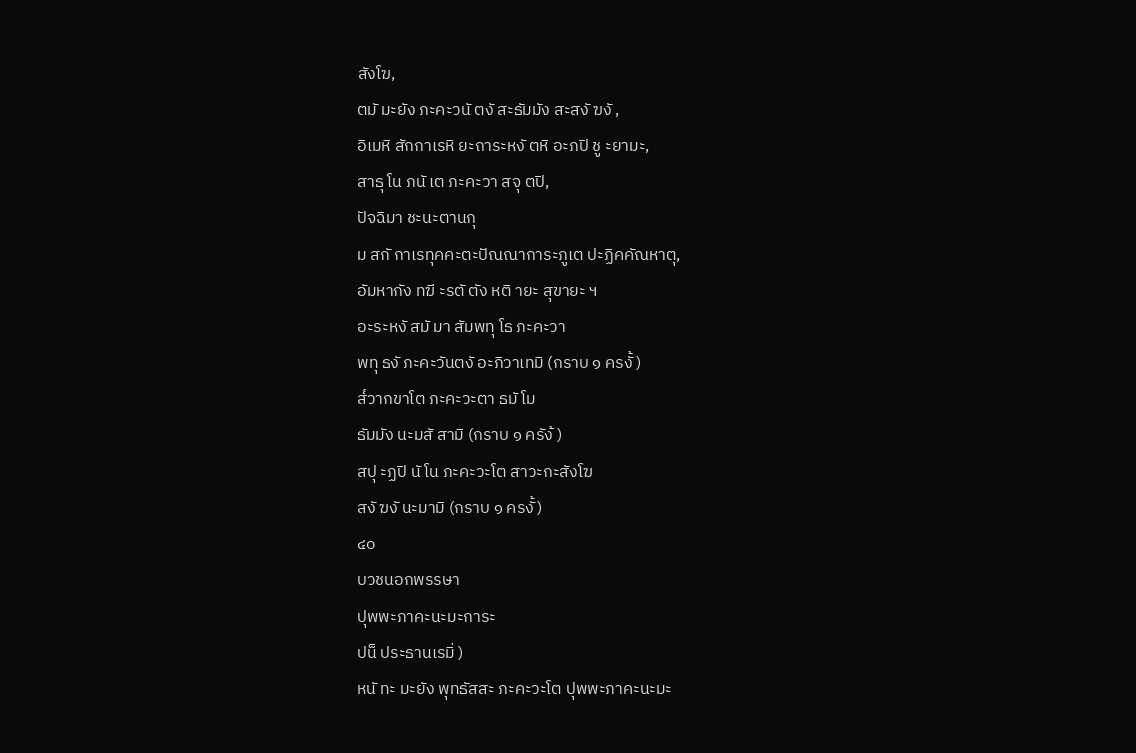สังโฆ,
ตมั มะยัง ภะคะวนั ตงั สะธัมมัง สะสงั ฆงั ,
อิเมหิ สักกาเรหิ ยะถาระหงั ตหิ อะภปิ ชู ะยามะ,
สาธุ โน ภนั เต ภะคะวา สจุ ตปิ,
ปัจฉิมา ชะนะตานกุ
ม สกั กาเรทุคคะตะปัณณาการะภูเต ปะฏิคคัณหาตุ,
อัมหากัง ทฆี ะรตั ตัง หติ ายะ สุขายะ ฯ
อะระหงั สมั มา สัมพทุ โธ ภะคะวา
พทุ ธงั ภะคะวันตงั อะภิวาเทมิ (กราบ ๑ ครงั้ )
ส๎วากขาโต ภะคะวะตา ธมั โม
ธัมมัง นะมสั สามิ (กราบ ๑ ครัง้ )
สปุ ะฏปิ นั โน ภะคะวะโต สาวะกะสังโฆ
สงั ฆงั นะมามิ (กราบ ๑ ครงั้ )
๔๐
บวชนอกพรรษา
ปุพพะภาคะนะมะการะ
ปน็ ประธานเรมิ่ )
หนั ทะ มะยัง พุทธัสสะ ภะคะวะโต ปุพพะภาคะนะมะ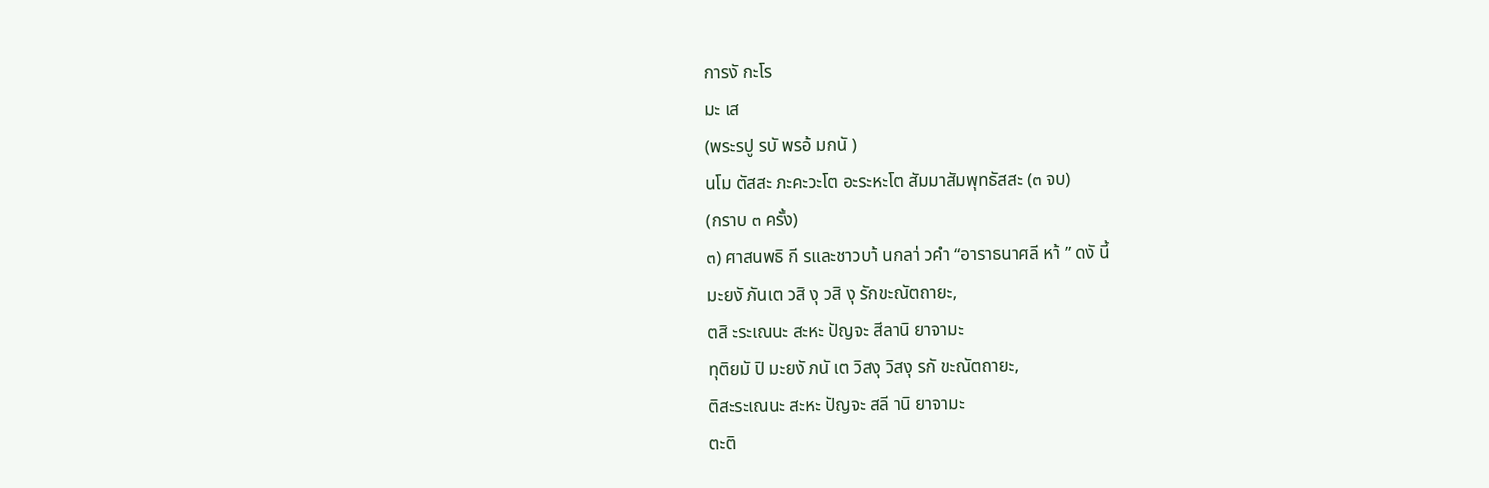การงั กะโร
มะ เส
(พระรปู รบั พรอ้ มกนั )
นโม ตัสสะ ภะคะวะโต อะระหะโต สัมมาสัมพุทธัสสะ (๓ จบ)
(กราบ ๓ ครั้ง)
๓) ศาสนพธิ กี รและชาวบา้ นกลา่ วคำ “อาราธนาศลี หา้ ” ดงั นี้
มะยงั ภันเต วสิ งุ วสิ งุ รักขะณัตถายะ,
ตสิ ะระเณนะ สะหะ ปัญจะ สีลานิ ยาจามะ
ทุติยมั ปิ มะยงั ภนั เต วิสงุ วิสงุ รกั ขะณัตถายะ,
ติสะระเณนะ สะหะ ปัญจะ สลี านิ ยาจามะ
ตะติ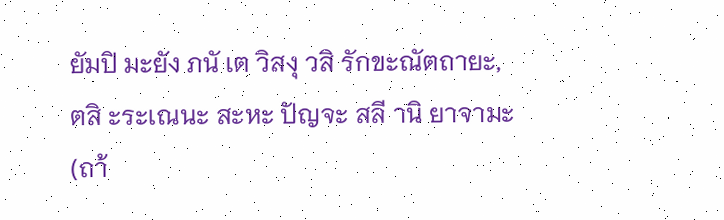ยัมปิ มะยัง ภนั เต วิสงุ วสิ รักขะณัตถายะ,
ตสิ ะระเณนะ สะหะ ปัญจะ สลี านิ ยาจามะ
(ถา้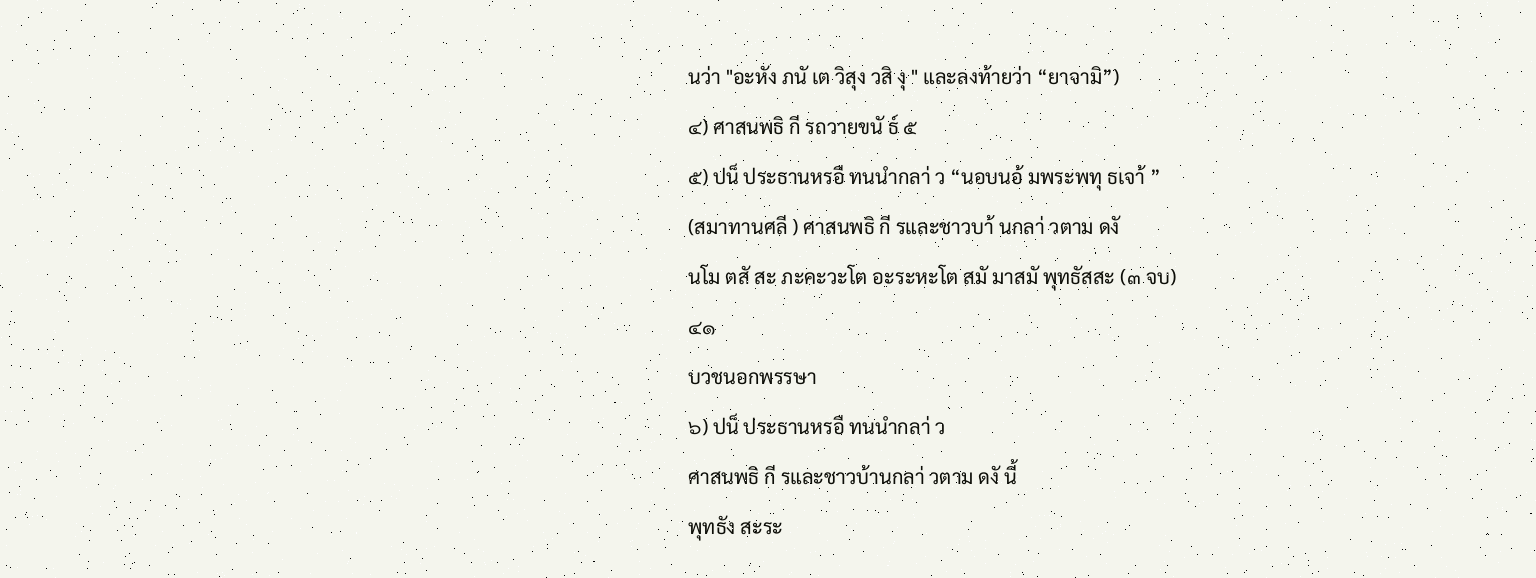นว่า "อะหัง ภนั เต วิสุง วสิ งุ " และลงท้ายว่า “ยาจามิ”)
๔) ศาสนพธิ กี รถวายขนั ธ์ ๕
๕) ปน็ ประธานหรอื ทนนำกลา่ ว “นอบนอ้ มพระพทุ ธเจา้ ”
(สมาทานศลี ) ศาสนพธิ กี รและชาวบา้ นกลา่ วตาม ดงั
นโม ตสั สะ ภะคะวะโต อะระหะโต สมั มาสมั พุทธัสสะ (๓ จบ)
๔๑
บวชนอกพรรษา
๖) ปน็ ประธานหรอื ทนนำกลา่ ว
ศาสนพธิ กี รและชาวบ้านกลา่ วตาม ดงั นี้
พุทธัง สะระ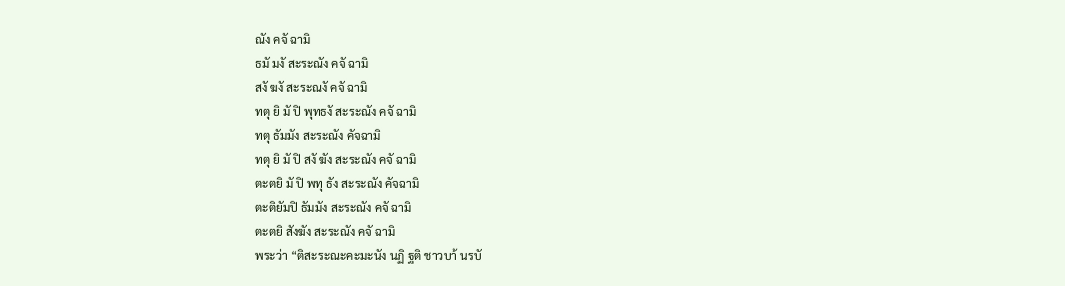ณัง คจั ฉามิ
ธมั มงั สะระณัง คจั ฉามิ
สงั ฆงั สะระณงั คจั ฉามิ
ทตุ ยิ มั ปิ พุทธงั สะระณัง คจั ฉามิ
ทตุ ธัมมัง สะระณัง คัจฉามิ
ทตุ ยิ มั ปิ สงั ฆัง สะระณัง คจั ฉามิ
ตะตยิ มั ปิ พทุ ธัง สะระณัง คัจฉามิ
ตะติยัมปิ ธัมมัง สะระณัง คจั ฉามิ
ตะตยิ สังฆัง สะระณัง คจั ฉามิ
พระว่า “ติสะระณะคะมะนัง นฏิ ฐติ ชาวบา้ นรบั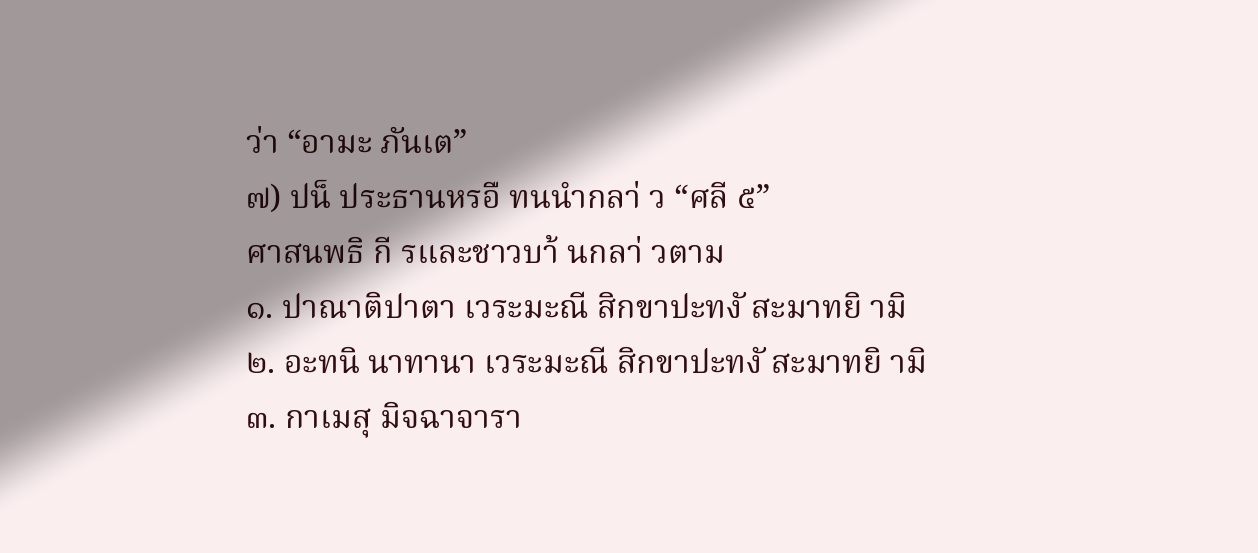ว่า “อามะ ภันเต”
๗) ปน็ ประธานหรอื ทนนำกลา่ ว “ศลี ๕”
ศาสนพธิ กี รและชาวบา้ นกลา่ วตาม
๑. ปาณาติปาตา เวระมะณี สิกขาปะทงั สะมาทยิ ามิ
๒. อะทนิ นาทานา เวระมะณี สิกขาปะทงั สะมาทยิ ามิ
๓. กาเมสุ มิจฉาจารา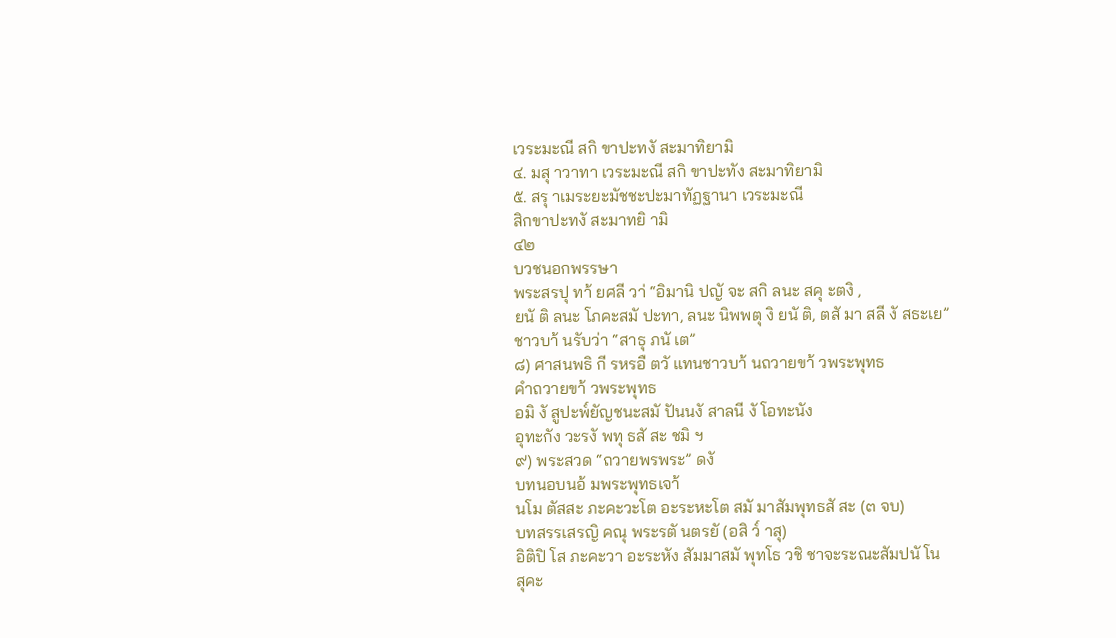เวระมะณี สกิ ขาปะทงั สะมาทิยามิ
๔. มสุ าวาทา เวระมะณี สกิ ขาปะทัง สะมาทิยามิ
๕. สรุ าเมระยะมัชชะปะมาทัฏฐานา เวระมะณี
สิกขาปะทงั สะมาทยิ ามิ
๔๒
บวชนอกพรรษา
พระสรปุ ทา้ ยศลี วา่ “อิมานิ ปญั จะ สกิ ลนะ สคุ ะตงิ ,
ยนั ติ ลนะ โภคะสมั ปะทา, ลนะ นิพพตุ งิ ยนั ติ, ตสั มา สลี งั สธะเย”
ชาวบา้ นรับว่า “สาธุ ภนั เต”
๘) ศาสนพธิ กี รหรอื ตวั แทนชาวบา้ นถวายขา้ วพระพุทธ
คำถวายขา้ วพระพุทธ
อมิ งั สูปะพ๎ยัญชนะสมั ปันนงั สาลนี งั โอทะนัง
อุทะกัง วะรงั พทุ ธสั สะ ชมิ ฯ
๙) พระสวด “ถวายพรพระ” ดงั
บทนอบนอ้ มพระพุทธเจา้
นโม ตัสสะ ภะคะวะโต อะระหะโต สมั มาสัมพุทธสั สะ (๓ จบ)
บทสรรเสรญิ คณุ พระรตั นตรยั (อสิ ว๎ าสุ)
อิติปิ โส ภะคะวา อะระหัง สัมมาสมั พุทโธ วชิ ชาจะระณะสัมปนั โน
สุคะ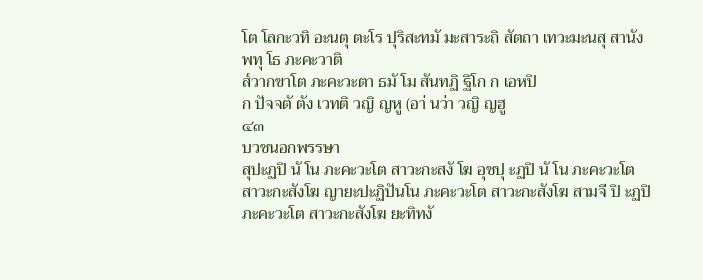โต โลกะวทิ อะนตุ ตะโร ปุริสะทมั มะสาระถิ สัตถา เทวะมะนสุ สานัง
พทุ โธ ภะคะวาติ
ส๎วากขาโต ภะคะวะตา ธมั โม สันทฏิ ฐิโก ก เอหปิ
ก ปัจจตั ตัง เวทติ วญิ ญหู (อา่ นว่า วญิ ญฮู
๔๓
บวชนอกพรรษา
สุปะฏปิ นั โน ภะคะวะโต สาวะกะสงั โฆ อุชปุ ะฏปิ นั โน ภะคะวะโต
สาวะกะสังโฆ ญายะปะฏิปันโน ภะคะวะโต สาวะกะสังโฆ สามจี ปิ ะฏปิ
ภะคะวะโต สาวะกะสังโฆ ยะทิทงั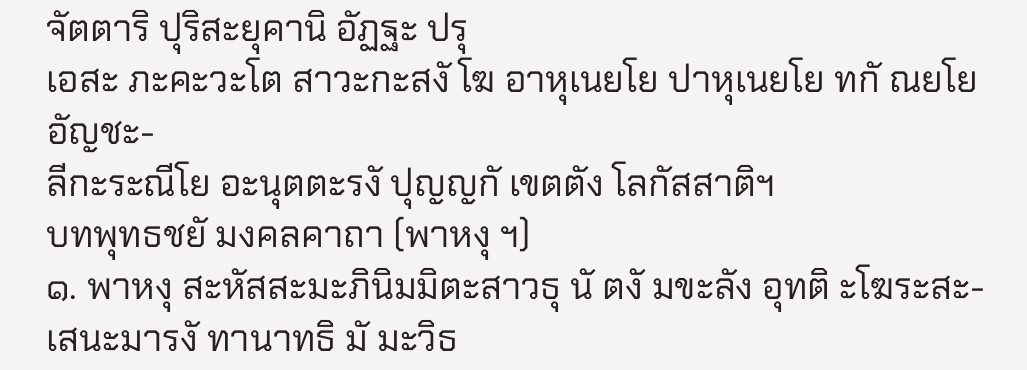จัตตาริ ปุริสะยุคานิ อัฏฐะ ปรุ
เอสะ ภะคะวะโต สาวะกะสงั โฆ อาหุเนยโย ปาหุเนยโย ทกั ณยโย อัญชะ-
ลีกะระณีโย อะนุตตะรงั ปุญญกั เขตตัง โลกัสสาติฯ
บทพุทธชยั มงคลคาถา (พาหงุ ฯ)
๑. พาหงุ สะหัสสะมะภินิมมิตะสาวธุ นั ตงั มขะลัง อุทติ ะโฆระสะ-
เสนะมารงั ทานาทธิ มั มะวิธ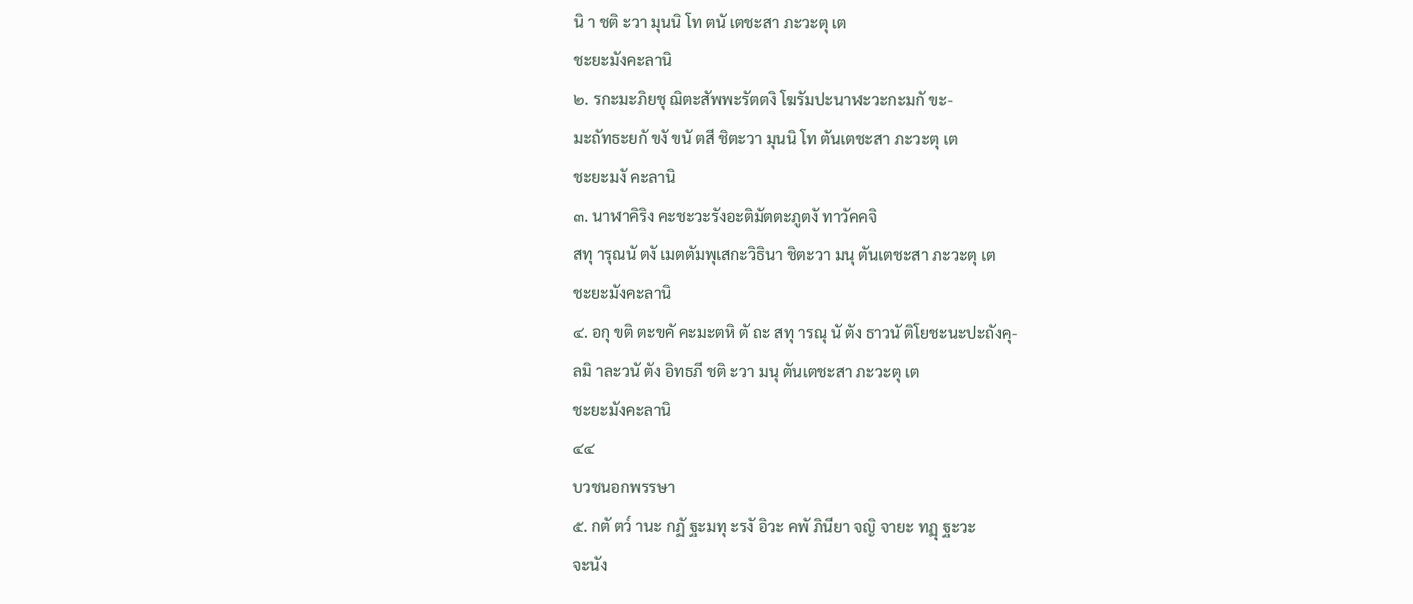นิ า ชติ ะวา มุนนิ โท ตนั เตชะสา ภะวะตุ เต
ชะยะมังคะลานิ
๒. รกะมะภิยชุ ฌิตะสัพพะรัตตงิ โฆรัมปะนาฬะวะกะมกั ขะ-
มะถัทธะยกั ขงั ขนั ตสี ชิตะวา มุนนิ โท ตันเตชะสา ภะวะตุ เต
ชะยะมงั คะลานิ
๓. นาฬาคิริง คะชะวะรังอะติมัตตะภูตงั ทาวัคคจิ
สทุ ารุณนั ตงั เมตตัมพุเสกะวิธินา ชิตะวา มนุ ตันเตชะสา ภะวะตุ เต
ชะยะมังคะลานิ
๔. อกุ ขติ ตะขคั คะมะตหิ ตั ถะ สทุ ารณุ นั ตัง ธาวนั ติโยชะนะปะถังคุ-
ลมิ าละวนั ตัง อิทธภี ชติ ะวา มนุ ตันเตชะสา ภะวะตุ เต
ชะยะมังคะลานิ
๔๔
บวชนอกพรรษา
๕. กตั ตว๎ านะ กฏั ฐะมทุ ะรงั อิวะ คพั ภินียา จญิ จายะ ทฏุ ฐะวะ
จะนัง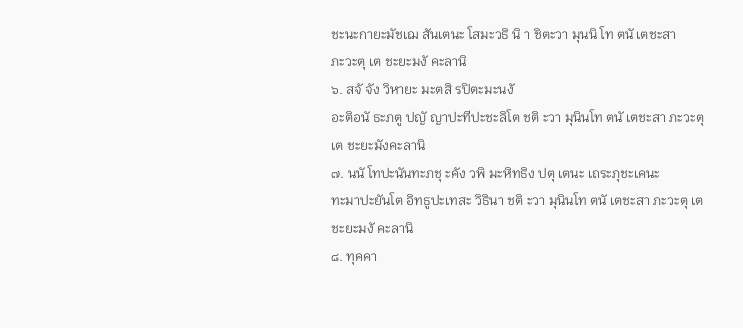ชะนะกายะมัชเฌ สันเตนะ โสมะวธิ นิ า ชิตะวา มุนนิ โท ตนั เตชะสา
ภะวะตุ เต ชะยะมงั คะลานิ
๖. สจั จัง วิหายะ มะตสิ รปิตะมะนงั
อะติอนั ธะภตู ปญั ญาปะทีปะชะลิโต ชติ ะวา มุนินโท ตนั เตชะสา ภะวะตุ
เต ชะยะมังคะลานิ
๗. นนั โทปะนันทะภชุ ะคัง วพิ มะหิทธิง ปตุ เตนะ เถระภุชะเคนะ
ทะมาปะยันโต อิทธูปะเทสะ วิธินา ชติ ะวา มุนินโท ตนั เตชะสา ภะวะตุ เต
ชะยะมงั คะลานิ
๘. ทุคคา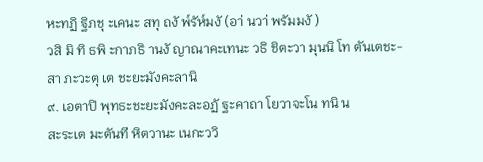หะทฏิ ฐิภชุ ะเคนะ สทุ ถงั พ๎รัห๎มงั (อา่ นวา่ พรัมมงั )
วสิ มิ ทิ ธพิ ะกาภธิ านงั ญาณาคะเทนะ วธิ ชิตะวา มุนนิ โท ตันเตชะ-
สา ภะวะตุ เต ชะยะมังคะลานิ
๙. เอตาปิ พุทธะชะยะมังคะละอฏั ฐะคาถา โยวาจะโน ทนิ น
สะระเต มะตันที หิตวานะ เนกะววิ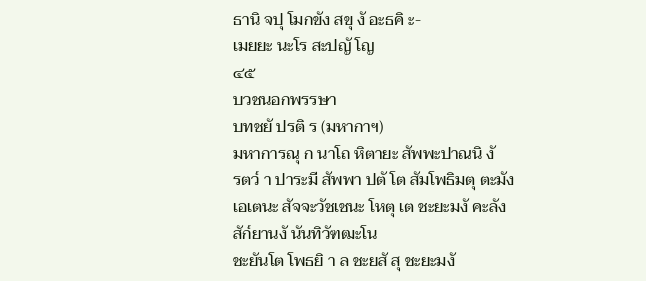ธานิ จปุ โมกขัง สขุ งั อะธคิ ะ-
เมยยะ นะโร สะปญั โญ
๔๕
บวชนอกพรรษา
บทชยั ปรติ ร (มหากาฯ)
มหาการณุ ก นาโถ หิตายะ สัพพะปาณนิ งั
รตว๎ า ปาระมี สัพพา ปตั โต สัมโพธิมตุ ตะมัง
เอเตนะ สัจจะวัชเชนะ โหตุ เต ชะยะมงั คะลัง
สัก๎ยานงั นันทิวัฑฒะโน
ชะยันโต โพธยิ า ล ชะยสั สุ ชะยะมงั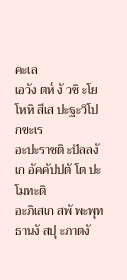คะเล
เอวัง ตห๎ งั วชิ ะโย โหหิ สีเส ปะฐะวิโปกขะเร
อะปะราชติ ะปัลลงั เก อัคคัปปตั โต ปะโมทะติ
อะภิเสเก สพั พะพุทธานงั สปุ ะภาตงั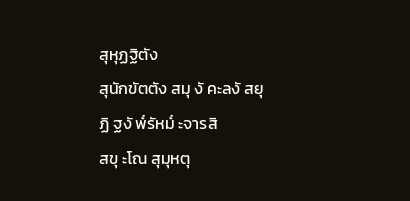สุหุฏฐิตัง
สุนักขัตตัง สมุ งั คะลงั สยุ ฏิ ฐงั พ๎รัหม๎ ะจารสิ
สขุ ะโณ สุมุหตุ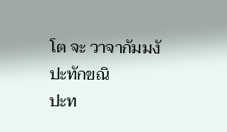โต จะ วาจากัมมงั ปะทักขณิ
ปะท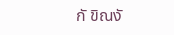กั ขิณงั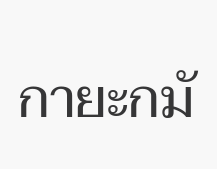กายะกมั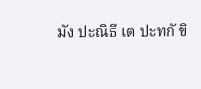มัง ปะณิธี เต ปะทกั ขิ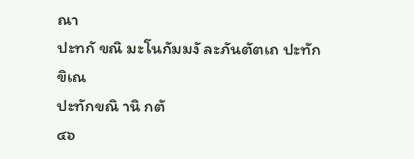ณา
ปะทกั ขณิ มะโนกัมมงั ละภันตัตเถ ปะทักขิเณ
ปะทักขณิ านิ กตั
๔๖